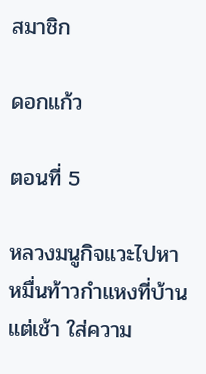สมาชิก

ดอกแก้ว

ตอนที่ 5

หลวงมนูกิจแวะไปหาหมื่นท้าวกำแหงที่บ้านแต่เช้า ใส่ความ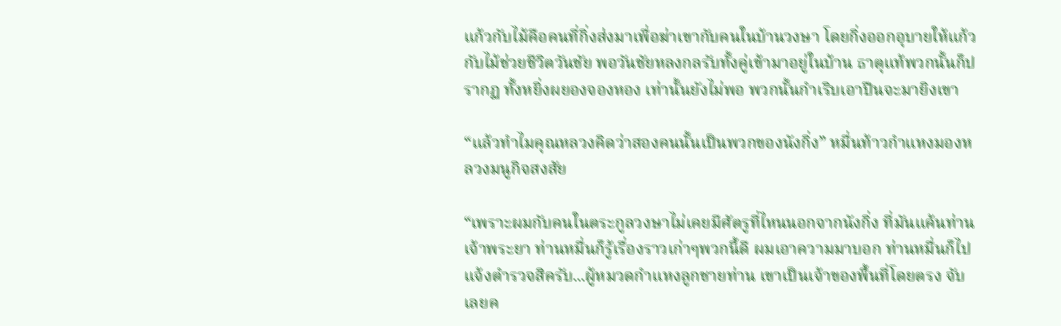แก้วกับไม้คือคนที่กิ่งส่งมาเพื่อฆ่าเขากับคนในบ้านวงษา โดยกิ่งออกอุบายให้แก้วกับไม้ช่วยชีวิตวันชัย พอวันชัยหลงกลรับทั้งคู่เข้ามาอยู่ในบ้าน ธาตุแท้พวกนั้นก็ปรากฏ ทั้งหยิ่งผยองจองหอง เท่านั้นยังไม่พอ พวกนั้นกำเริบเอาปืนจะมายิงเขา

“แล้วทำไมคุณหลวงคิดว่าสองคนนั้นเป็นพวกของนังกิ่ง” หมื่นท้าวกำแหงมองหลวงมนูกิจสงสัย

“เพราะผมกับคนในตระกูลวงษาไม่เคยมีศัตรูที่ไหนนอกจากนังกิ่ง ที่มันแค้นท่านเจ้าพระยา ท่านหมื่นก็รู้เรื่องราวเก่าๆพวกนี้ดี ผมเอาความมาบอก ท่านหมื่นก็ไปแจ้งตำรวจสิครับ...ผู้หมวดกำแหงลูกชายท่าน เขาเป็นเจ้าของพื้นที่โดยตรง จับเลยค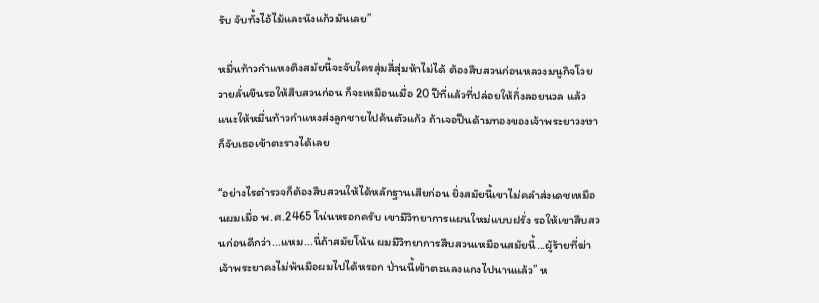รับ จับทั้งไอ้ไม้และนังแก้วมันเลย”

หมื่นท้าวกำแหงติงสมัยนี้จะจับใครสุ่มสี่สุ่มห้าไม่ได้ ต้องสืบสวนก่อนหลวงมนูกิจโวยวายลั่นขืนรอให้สืบสวนก่อน ก็จะเหมือนเมื่อ 20 ปีที่แล้วที่ปล่อยให้กิ่งลอยนวล แล้วแนะให้หมื่นท้าวกำแหงส่งลูกชายไปค้นตัวแก้ว ถ้าเจอปืนด้ามทองของเจ้าพระยาวงษาก็จับเธอเข้าตะรางได้เลย

“อย่างไรตำรวจก็ต้องสืบสวนให้ได้หลักฐานเสียก่อน ยิ่งสมัยนี้เขาไม่คลำส่งเดชเหมือนผมเมื่อ พ.ศ.2465 โน่นหรอกครับ เขามีวิทยาการแผนใหม่แบบฝรั่ง รอให้เขาสืบสวนก่อนดีกว่า...แหม...นี่ถ้าสมัยโน้น ผมมีวิทยาการสืบสวนเหมือนสมัยนี้...ผู้ร้ายที่ฆ่าเจ้าพระยาคงไม่พ้นมือผมไปได้หรอก ป่านนี้เข้าตะแลงแกงไปนานแล้ว” ห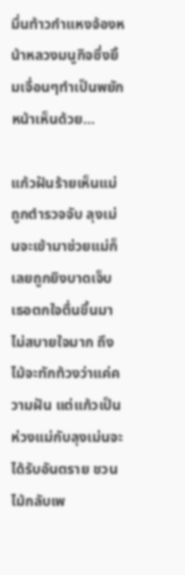มื่นท้าวกำแหงจ้องหน้าหลวงมนูกิจซึ่งยิ้มเจื่อนๆทำเป็นพยักหน้าเห็นด้วย...

แก้วฝันร้ายเห็นแม่ถูกตำรวจจับ ลุงเม่นจะเข้ามาช่วยแม่ก็เลยถูกยิงบาดเจ็บ เธอตกใจตื่นขึ้นมาไม่สบายใจมาก ถึงไม้จะทักท้วงว่าแค่ความฝัน แต่แก้วเป็นห่วงแม่กับลุงเม่นจะได้รับอันตราย ชวนไม้กลับเพ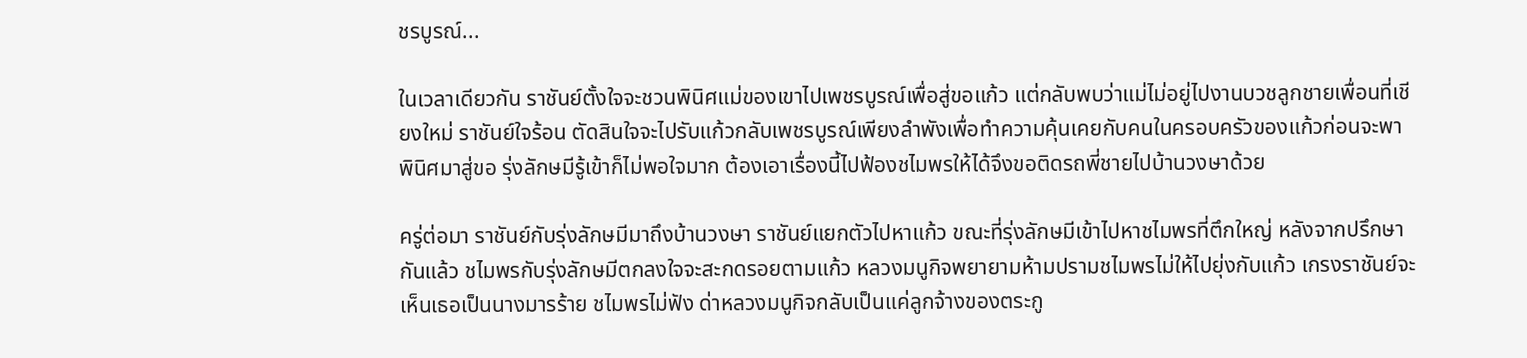ชรบูรณ์...

ในเวลาเดียวกัน ราชันย์ตั้งใจจะชวนพินิศแม่ของเขาไปเพชรบูรณ์เพื่อสู่ขอแก้ว แต่กลับพบว่าแม่ไม่อยู่ไปงานบวชลูกชายเพื่อนที่เชียงใหม่ ราชันย์ใจร้อน ตัดสินใจจะไปรับแก้วกลับเพชรบูรณ์เพียงลำพังเพื่อทำความคุ้นเคยกับคนในครอบครัวของแก้วก่อนจะพาพินิศมาสู่ขอ รุ่งลักษมีรู้เข้าก็ไม่พอใจมาก ต้องเอาเรื่องนี้ไปฟ้องชไมพรให้ได้จึงขอติดรถพี่ชายไปบ้านวงษาด้วย

ครู่ต่อมา ราชันย์กับรุ่งลักษมีมาถึงบ้านวงษา ราชันย์แยกตัวไปหาแก้ว ขณะที่รุ่งลักษมีเข้าไปหาชไมพรที่ตึกใหญ่ หลังจากปรึกษากันแล้ว ชไมพรกับรุ่งลักษมีตกลงใจจะสะกดรอยตามแก้ว หลวงมนูกิจพยายามห้ามปรามชไมพรไม่ให้ไปยุ่งกับแก้ว เกรงราชันย์จะเห็นเธอเป็นนางมารร้าย ชไมพรไม่ฟัง ด่าหลวงมนูกิจกลับเป็นแค่ลูกจ้างของตระกู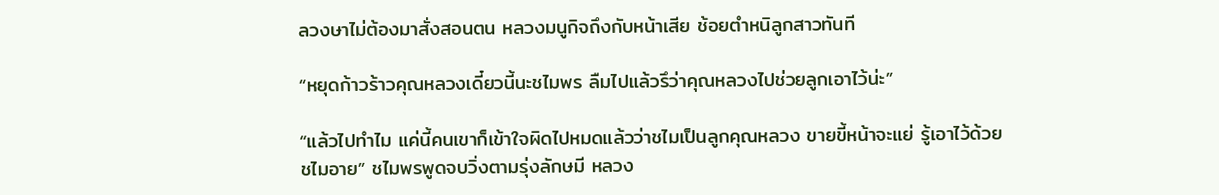ลวงษาไม่ต้องมาสั่งสอนตน หลวงมนูกิจถึงกับหน้าเสีย ช้อยตำหนิลูกสาวทันที

“หยุดก้าวร้าวคุณหลวงเดี๋ยวนี้นะชไมพร ลืมไปแล้วรึว่าคุณหลวงไปช่วยลูกเอาไว้น่ะ”

“แล้วไปทำไม แค่นี้คนเขาก็เข้าใจผิดไปหมดแล้วว่าชไมเป็นลูกคุณหลวง ขายขี้หน้าจะแย่ รู้เอาไว้ด้วย ชไมอาย” ชไมพรพูดจบวิ่งตามรุ่งลักษมี หลวง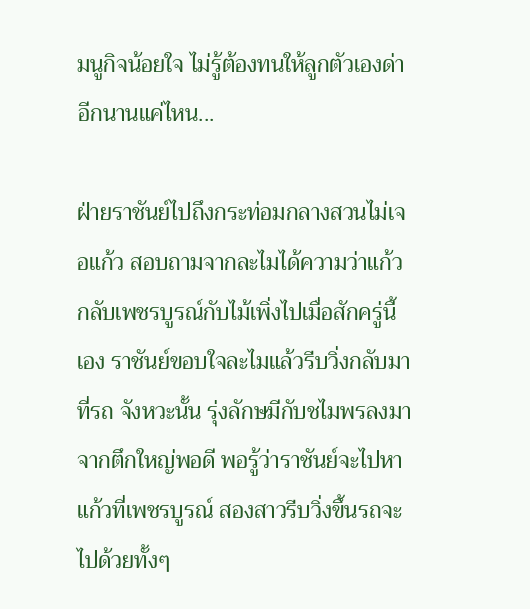มนูกิจน้อยใจ ไม่รู้ต้องทนให้ลูกตัวเองด่าอีกนานแค่ไหน...

ฝ่ายราชันย์ไปถึงกระท่อมกลางสวนไม่เจอแก้ว สอบถามจากละไมได้ความว่าแก้วกลับเพชรบูรณ์กับไม้เพิ่งไปเมื่อสักครู่นี้เอง ราชันย์ขอบใจละไมแล้วรีบวิ่งกลับมาที่รถ จังหวะนั้น รุ่งลักษมีกับชไมพรลงมาจากตึกใหญ่พอดี พอรู้ว่าราชันย์จะไปหาแก้วที่เพชรบูรณ์ สองสาวรีบวิ่งขึ้นรถจะไปด้วยทั้งๆ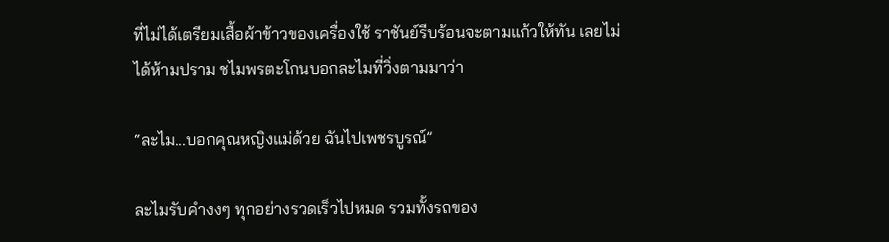ที่ไม่ได้เตรียมเสื้อผ้าข้าวของเครื่องใช้ ราชันย์รีบร้อนจะตามแก้วให้ทัน เลยไม่ได้ห้ามปราม ชไมพรตะโกนบอกละไมที่วิ่งตามมาว่า

“ละไม...บอกคุณหญิงแม่ด้วย ฉันไปเพชรบูรณ์”

ละไมรับคำงงๆ ทุกอย่างรวดเร็วไปหมด รวมทั้งรถของ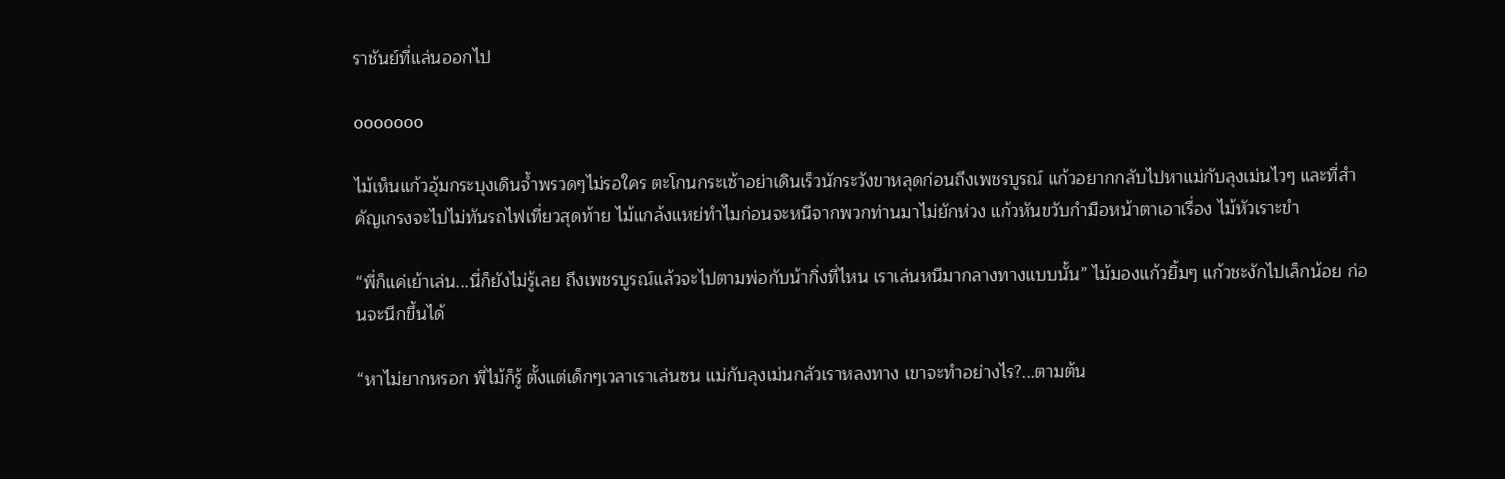ราชันย์ที่แล่นออกไป

ooooooo

ไม้เห็นแก้วอุ้มกระบุงเดินจ้ำพรวดๆไม่รอใคร ตะโกนกระเซ้าอย่าเดินเร็วนักระวังขาหลุดก่อนถึงเพชรบูรณ์ แก้วอยากกลับไปหาแม่กับลุงเม่นไวๆ และที่สำคัญเกรงจะไปไม่ทันรถไฟเที่ยวสุดท้าย ไม้แกล้งแหย่ทำไมก่อนจะหนีจากพวกท่านมาไม่ยักห่วง แก้วหันขวับกำมือหน้าตาเอาเรื่อง ไม้หัวเราะขำ

“พี่ก็แค่เย้าเล่น...นี่ก็ยังไม่รู้เลย ถึงเพชรบูรณ์แล้วจะไปตามพ่อกับน้ากิ่งที่ไหน เราเล่นหนีมากลางทางแบบนั้น” ไม้มองแก้วยิ้มๆ แก้วชะงักไปเล็กน้อย ก่อนจะนึกขึ้นได้

“หาไม่ยากหรอก พี่ไม้ก็รู้ ตั้งแต่เด็กๆเวลาเราเล่นซน แม่กับลุงเม่นกลัวเราหลงทาง เขาจะทำอย่างไร?...ตามต้น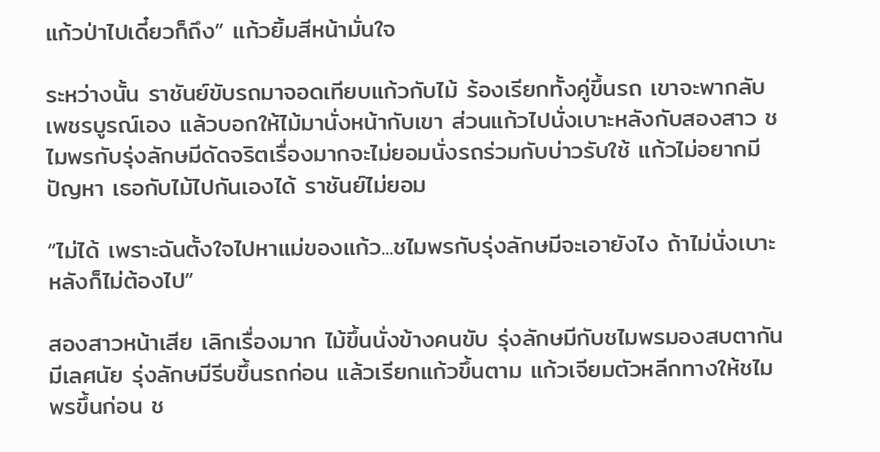แก้วป่าไปเดี๋ยวก็ถึง” แก้วยิ้มสีหน้ามั่นใจ

ระหว่างนั้น ราชันย์ขับรถมาจอดเทียบแก้วกับไม้ ร้องเรียกทั้งคู่ขึ้นรถ เขาจะพากลับเพชรบูรณ์เอง แล้วบอกให้ไม้มานั่งหน้ากับเขา ส่วนแก้วไปนั่งเบาะหลังกับสองสาว ชไมพรกับรุ่งลักษมีดัดจริตเรื่องมากจะไม่ยอมนั่งรถร่วมกับบ่าวรับใช้ แก้วไม่อยากมีปัญหา เธอกับไม้ไปกันเองได้ ราชันย์ไม่ยอม

“ไม่ได้ เพราะฉันตั้งใจไปหาแม่ของแก้ว...ชไมพรกับรุ่งลักษมีจะเอายังไง ถ้าไม่นั่งเบาะหลังก็ไม่ต้องไป”

สองสาวหน้าเสีย เลิกเรื่องมาก ไม้ขึ้นนั่งข้างคนขับ รุ่งลักษมีกับชไมพรมองสบตากันมีเลศนัย รุ่งลักษมีรีบขึ้นรถก่อน แล้วเรียกแก้วขึ้นตาม แก้วเจียมตัวหลีกทางให้ชไมพรขึ้นก่อน ช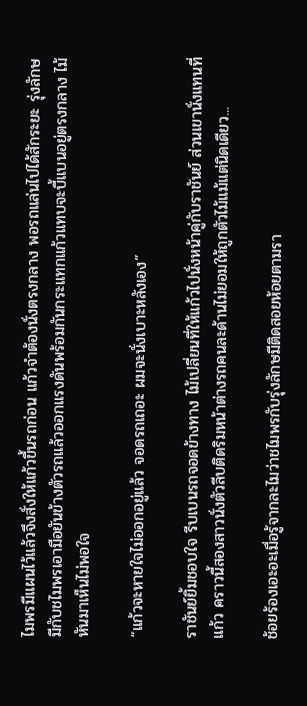ไมพรมีแผนไว้แล้วจึงสั่งให้แก้วขึ้นรถก่อน แก้วจำต้องนั่งตรงกลาง พอรถแล่นไปได้สักระยะ รุ่งลักษมีกับชไมพรเอามือยันข้างตัวรถแล้วออกแรงดันพร้อมกันกระแทกแก้วแทบจะบี้แบนอยู่ตรงกลาง ไม้หันมาเห็นไม่พอใจ

“แก้วจะหายใจไม่ออกอยู่แล้ว จอดรถเถอะ ผมจะนั่งเบาะหลังเอง”

ราชันย์ยิ้มชอบใจ รีบเบนรถจอดข้างทาง ไม้เปลี่ยนที่ให้แก้วไปนั่งหน้าคู่กับราชันย์ ส่วนเขานั่งแทนที่แก้ว คราวนี้สองสาวนั่งตัวลีบติดริมหน้าต่างรถคนละด้านไม่ยอมให้ถูกตัวไม้แม้แต่นิดเดียว...

ช้อยร้องเอะอะเมื่อรู้จากละไมว่าชไมพรกับรุ่งลักษมีติดสอยห้อยตามรา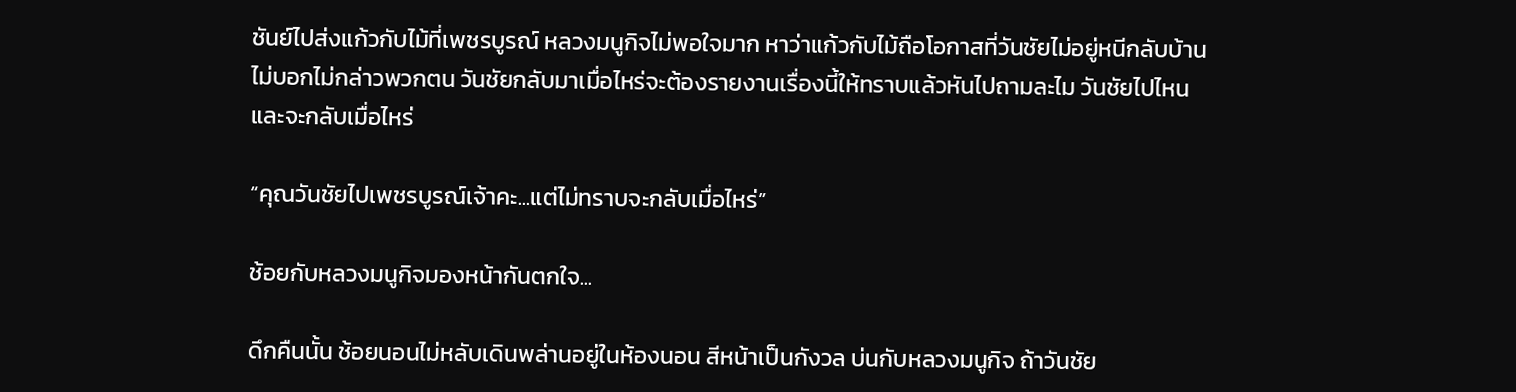ชันย์ไปส่งแก้วกับไม้ที่เพชรบูรณ์ หลวงมนูกิจไม่พอใจมาก หาว่าแก้วกับไม้ถือโอกาสที่วันชัยไม่อยู่หนีกลับบ้านไม่บอกไม่กล่าวพวกตน วันชัยกลับมาเมื่อไหร่จะต้องรายงานเรื่องนี้ให้ทราบแล้วหันไปถามละไม วันชัยไปไหนและจะกลับเมื่อไหร่

“คุณวันชัยไปเพชรบูรณ์เจ้าคะ...แต่ไม่ทราบจะกลับเมื่อไหร่”

ช้อยกับหลวงมนูกิจมองหน้ากันตกใจ...

ดึกคืนนั้น ช้อยนอนไม่หลับเดินพล่านอยู่ในห้องนอน สีหน้าเป็นกังวล บ่นกับหลวงมนูกิจ ถ้าวันชัย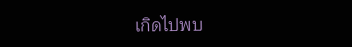เกิดไปพบ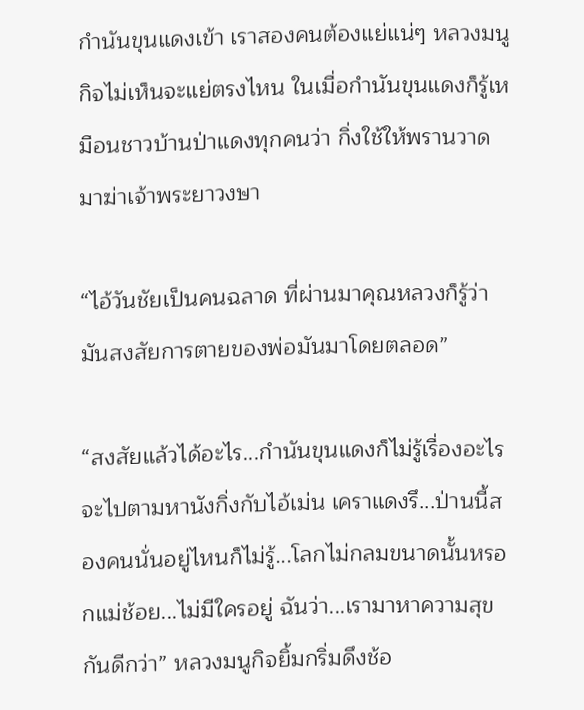กำนันขุนแดงเข้า เราสองคนต้องแย่แน่ๆ หลวงมนูกิจไม่เห็นจะแย่ตรงไหน ในเมื่อกำนันขุนแดงก็รู้เหมือนชาวบ้านป่าแดงทุกคนว่า กิ่งใช้ให้พรานวาดมาฆ่าเจ้าพระยาวงษา

“ไอ้วันชัยเป็นคนฉลาด ที่ผ่านมาคุณหลวงก็รู้ว่า มันสงสัยการตายของพ่อมันมาโดยตลอด”

“สงสัยแล้วได้อะไร...กำนันขุนแดงก็ไม่รู้เรื่องอะไร จะไปตามหานังกิ่งกับไอ้เม่น เคราแดงรึ...ป่านนี้สองคนนั่นอยู่ไหนก็ไม่รู้...โลกไม่กลมขนาดนั้นหรอกแม่ช้อย...ไม่มีใครอยู่ ฉันว่า...เรามาหาความสุขกันดีกว่า” หลวงมนูกิจยิ้มกริ่มดึงช้อ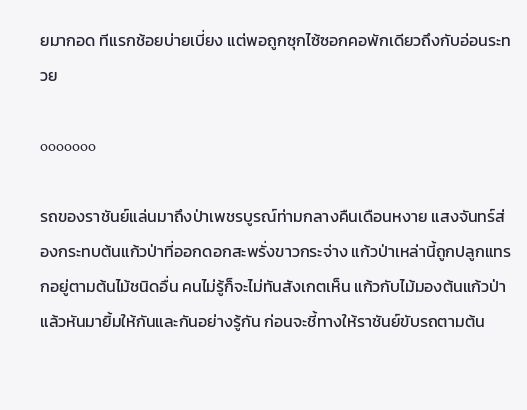ยมากอด ทีแรกช้อยบ่ายเบี่ยง แต่พอถูกซุกไซ้ซอกคอพักเดียวถึงกับอ่อนระทวย

ooooooo

รถของราชันย์แล่นมาถึงป่าเพชรบูรณ์ท่ามกลางคืนเดือนหงาย แสงจันทร์ส่องกระทบต้นแก้วป่าที่ออกดอกสะพรั่งขาวกระจ่าง แก้วป่าเหล่านี้ถูกปลูกแทรกอยู่ตามต้นไม้ชนิดอื่น คนไม่รู้ก็จะไม่ทันสังเกตเห็น แก้วกับไม้มองต้นแก้วป่าแล้วหันมายิ้มให้กันและกันอย่างรู้กัน ก่อนจะชี้ทางให้ราชันย์ขับรถตามต้น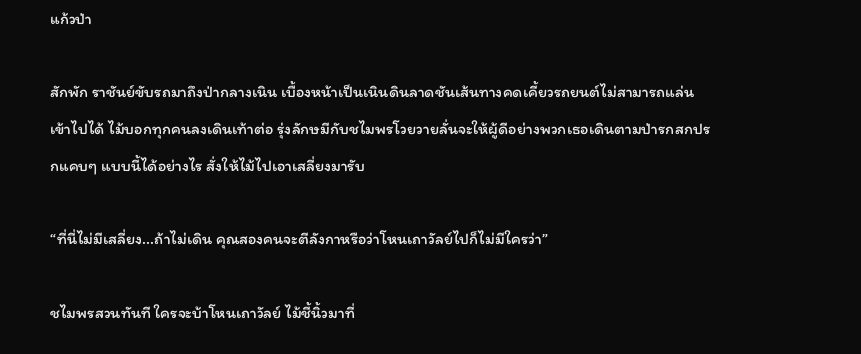แก้วป่า

สักพัก ราชันย์ขับรถมาถึงป่ากลางเนิน เบื้องหน้าเป็นเนินดินลาดชันเส้นทางคดเคี้ยวรถยนต์ไม่สามารถแล่นเข้าไปได้ ไม้บอกทุกคนลงเดินเท้าต่อ รุ่งลักษมีกับชไมพรโวยวายลั่นจะให้ผู้ดีอย่างพวกเธอเดินตามป่ารกสกปรกแคบๆ แบบนี้ได้อย่างไร สั่งให้ไม้ไปเอาเสลี่ยงมารับ

“ที่นี่ไม่มีเสลี่ยง...ถ้าไม่เดิน คุณสองคนจะตีลังกาหรือว่าโหนเถาวัลย์ไปก็ไม่มีใครว่า”

ชไมพรสวนทันที ใครจะบ้าโหนเถาวัลย์ ไม้ชี้นิ้วมาที่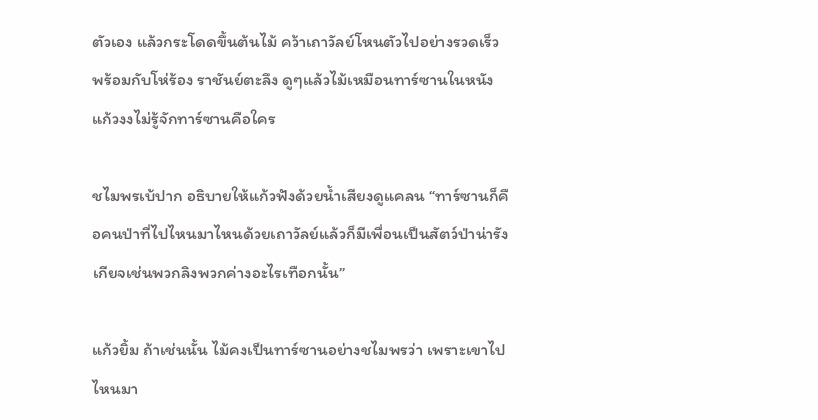ตัวเอง แล้วกระโดดขึ้นต้นไม้ คว้าเถาวัลย์โหนตัวไปอย่างรวดเร็ว พร้อมกับโห่ร้อง ราชันย์ตะลึง ดูๆแล้วไม้เหมือนทาร์ซานในหนัง แก้วงงไม่รู้จักทาร์ซานคือใคร

ชไมพรเบ้ปาก อธิบายให้แก้วฟังด้วยน้ำเสียงดูแคลน “ทาร์ซานก็คือคนป่าที่ไปไหนมาไหนด้วยเถาวัลย์แล้วก็มีเพื่อนเป็นสัตว์ป่าน่ารังเกียจเช่นพวกลิงพวกค่างอะไรเทือกนั้น”

แก้วยิ้ม ถ้าเช่นนั้น ไม้คงเป็นทาร์ซานอย่างชไมพรว่า เพราะเขาไปไหนมา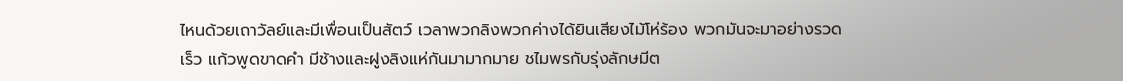ไหนด้วยเถาวัลย์และมีเพื่อนเป็นสัตว์ เวลาพวกลิงพวกค่างได้ยินเสียงไม้โห่ร้อง พวกมันจะมาอย่างรวดเร็ว แก้วพูดขาดคำ มีช้างและฝูงลิงแห่กันมามากมาย ชไมพรกับรุ่งลักษมีต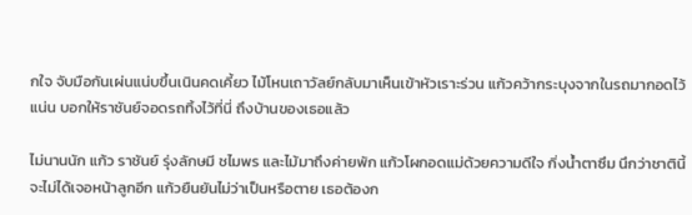กใจ จับมือกันเผ่นแน่บขึ้นเนินคดเคี้ยว ไม้โหนเถาวัลย์กลับมาเห็นเข้าหัวเราะร่วน แก้วคว้ากระบุงจากในรถมากอดไว้แน่น บอกให้ราชันย์จอดรถทิ้งไว้ที่นี่ ถึงบ้านของเธอแล้ว

ไม่นานนัก แก้ว ราชันย์ รุ่งลักษมี ชไมพร และไม้มาถึงค่ายพัก แก้วโผกอดแม่ด้วยความดีใจ กิ่งน้ำตาซึม นึกว่าชาตินี้จะไม่ได้เจอหน้าลูกอีก แก้วยืนยันไม่ว่าเป็นหรือตาย เธอต้องก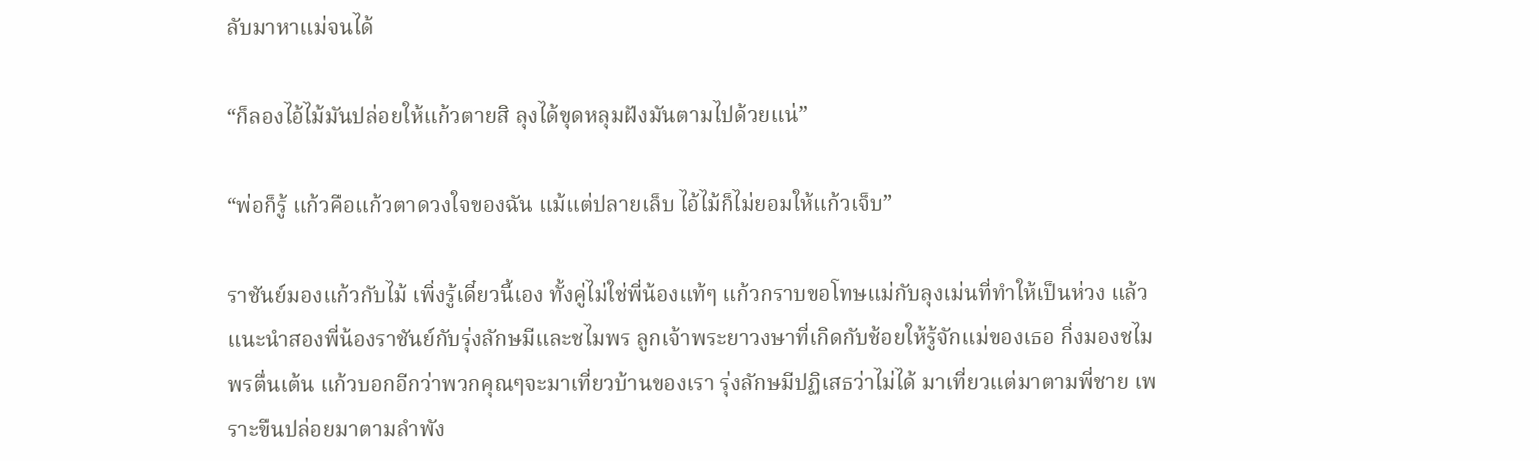ลับมาหาแม่จนได้

“ก็ลองไอ้ไม้มันปล่อยให้แก้วตายสิ ลุงได้ขุดหลุมฝังมันตามไปด้วยแน่”

“พ่อก็รู้ แก้วคือแก้วตาดวงใจของฉัน แม้แต่ปลายเล็บ ไอ้ไม้ก็ไม่ยอมให้แก้วเจ็บ”

ราชันย์มองแก้วกับไม้ เพิ่งรู้เดี๋ยวนี้เอง ทั้งคู่ไม่ใช่พี่น้องแท้ๆ แก้วกราบขอโทษแม่กับลุงเม่นที่ทำให้เป็นห่วง แล้วแนะนำสองพี่น้องราชันย์กับรุ่งลักษมีและชไมพร ลูกเจ้าพระยาวงษาที่เกิดกับช้อยให้รู้จักแม่ของเธอ กิ่งมองชไมพรตื่นเต้น แก้วบอกอีกว่าพวกคุณๆจะมาเที่ยวบ้านของเรา รุ่งลักษมีปฏิเสธว่าไม่ได้ มาเที่ยวแต่มาตามพี่ชาย เพราะขืนปล่อยมาตามลำพัง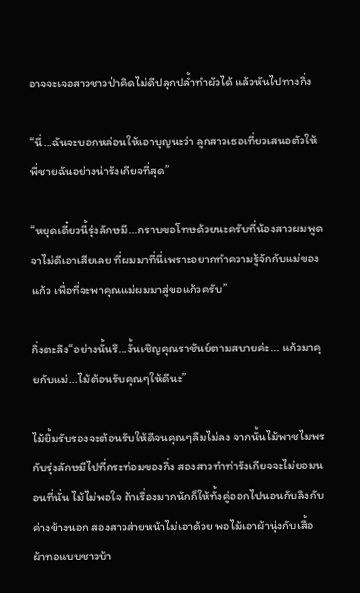อาจจะเจอสาวชาวป่าคิดไม่ดีปลุกปล้ำทำผัวได้ แล้วหันไปทางกิ่ง

“นี่...ฉันจะบอกหล่อนให้เอาบุญนะว่า ลูกสาวเธอเที่ยวเสนอตัวให้พี่ชายฉันอย่างน่ารังเกียจที่สุด”

“หยุดเดี๋ยวนี้รุ่งลักษมี...กราบขอโทษด้วยนะครับที่น้องสาวผมพูดจาไม่ดีเอาเสียเลย ที่ผมมาที่นี่เพราะอยากทำความรู้จักกับแม่ของแก้ว เพื่อที่จะพาคุณแม่ผมมาสู่ขอแก้วครับ”

กิ่งตะลึง“อย่างนั้นรึ...งั้นเชิญคุณราชันย์ตามสบายค่ะ... แก้วมาคุยกับแม่...ไม้ต้อนรับคุณๆให้ดีนะ”

ไม้ยิ้มรับรองจะต้อนรับให้ดีจนคุณๆลืมไม่ลง จากนั้นไม้พาชไมพรกับรุ่งลักษมีไปที่กระท่อมของกิ่ง สองสาวทำท่ารังเกียจจะไม่ยอมนอนที่นั่น ไม้ไม่พอใจ ถ้าเรื่องมากนักก็ให้ทั้งคู่ออกไปนอนกับลิงกับค่างข้างนอก สองสาวส่ายหน้าไม่เอาด้วย พอไม้เอาผ้านุ่งกับเสื้อผ้าทอแบบชาวบ้า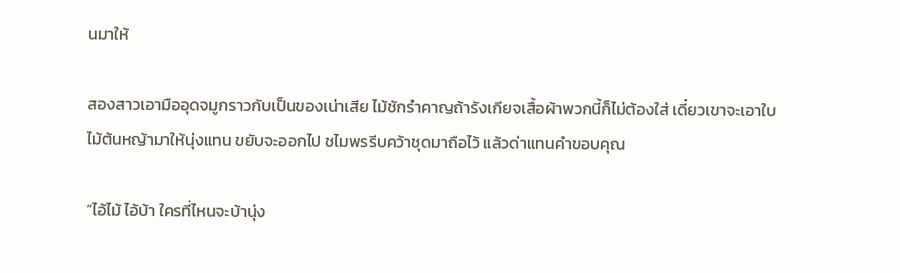นมาให้

สองสาวเอามืออุดจมูกราวกับเป็นของเน่าเสีย ไม้ชักรำคาญถ้ารังเกียจเสื้อผ้าพวกนี้ก็ไม่ต้องใส่ เดี๋ยวเขาจะเอาใบไม้ต้นหญ้ามาให้นุ่งแทน ขยับจะออกไป ชไมพรรีบคว้าชุดมาถือไว้ แล้วด่าแทนคำขอบคุณ

“ไอ้ไม้ ไอ้บ้า ใครที่ไหนจะบ้านุ่ง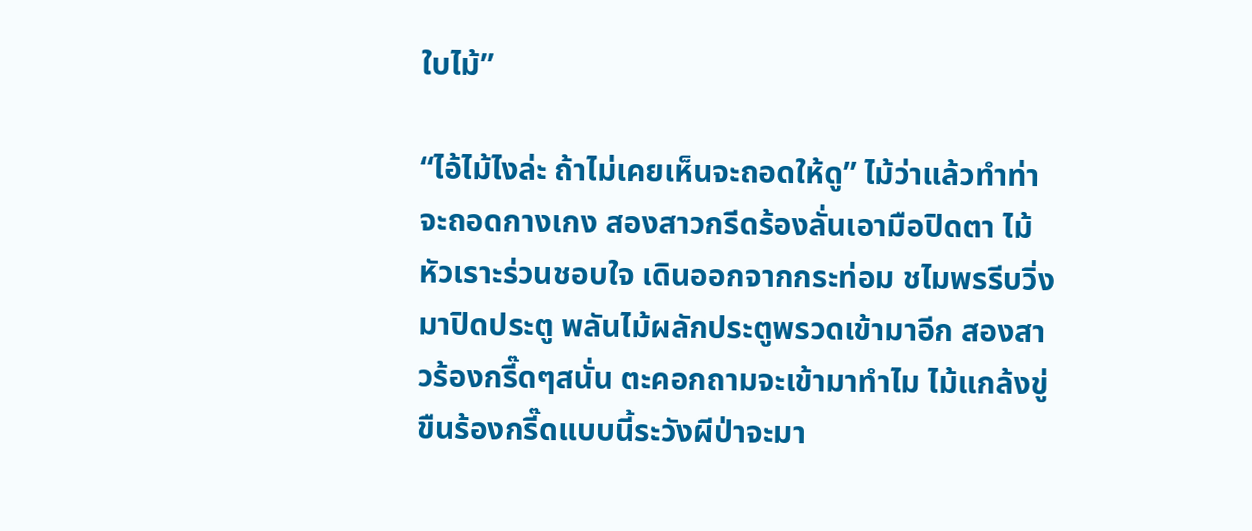ใบไม้”

“ไอ้ไม้ไงล่ะ ถ้าไม่เคยเห็นจะถอดให้ดู” ไม้ว่าแล้วทำท่าจะถอดกางเกง สองสาวกรีดร้องลั่นเอามือปิดตา ไม้หัวเราะร่วนชอบใจ เดินออกจากกระท่อม ชไมพรรีบวิ่งมาปิดประตู พลันไม้ผลักประตูพรวดเข้ามาอีก สองสาวร้องกรี๊ดๆสนั่น ตะคอกถามจะเข้ามาทำไม ไม้แกล้งขู่ ขืนร้องกรี๊ดแบบนี้ระวังผีป่าจะมา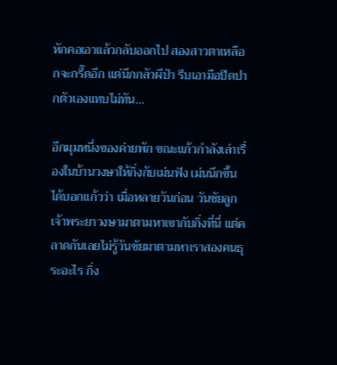หักคอเอาแล้วกลับออกไป สองสาวตาเหลือกจะกรี๊ดอีก แต่นึกกลัวผีป่า รีบเอามือปิดปากตัวเองแทบไม่ทัน...

อีกมุมหนึ่งของค่ายพัก ขณะแก้วกำลังเล่าเรื่องในบ้านวงษาให้กิ่งกับเม่นฟัง เม่นนึกขึ้นได้บอกแก้วว่า เมื่อหลายวันก่อน วันชัยลูกเจ้าพระยาวงษามาตามหาเขากับกิ่งที่นี่ แต่คลาดกันเลยไม่รู้วันชัยมาตามหาเราสองคนธุระอะไร กิ่ง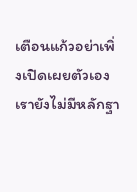เตือนแก้วอย่าเพิ่งเปิดเผยตัวเอง เรายังไม่มีหลักฐา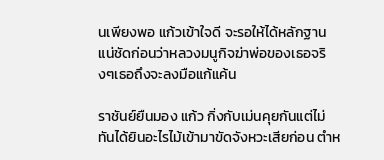นเพียงพอ แก้วเข้าใจดี จะรอให้ได้หลักฐานแน่ชัดก่อนว่าหลวงมนูกิจฆ่าพ่อของเธอจริงๆเธอถึงจะลงมือแก้แค้น

ราชันย์ยืนมอง แก้ว กิ่งกับเม่นคุยกันแต่ไม่ทันได้ยินอะไรไม้เข้ามาขัดจังหวะเสียก่อน ตำห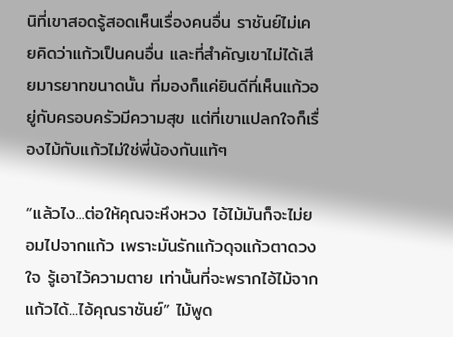นิที่เขาสอดรู้สอดเห็นเรื่องคนอื่น ราชันย์ไม่เคยคิดว่าแก้วเป็นคนอื่น และที่สำคัญเขาไม่ได้เสียมารยาทขนาดนั้น ที่มองก็แค่ยินดีที่เห็นแก้วอยู่กับครอบครัวมีความสุข แต่ที่เขาแปลกใจก็เรื่องไม้กับแก้วไม่ใช่พี่น้องกันแท้ๆ

“แล้วไง...ต่อให้คุณจะหึงหวง ไอ้ไม้มันก็จะไม่ยอมไปจากแก้ว เพราะมันรักแก้วดุจแก้วตาดวงใจ รู้เอาไว้ความตาย เท่านั้นที่จะพรากไอ้ไม้จากแก้วได้...ไอ้คุณราชันย์” ไม้พูด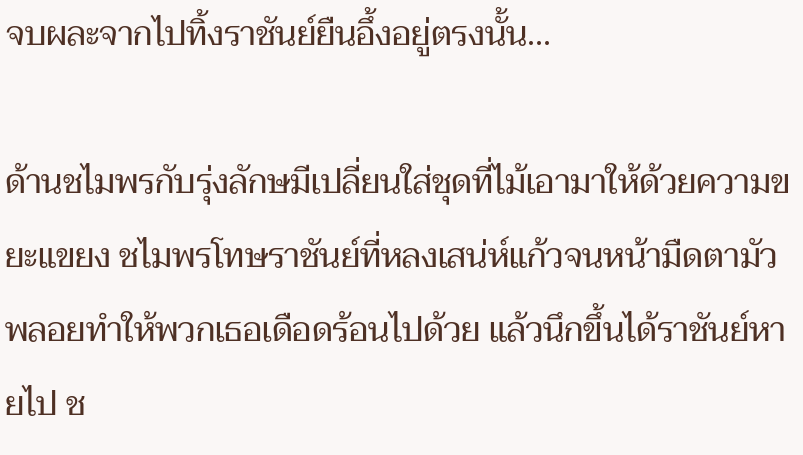จบผละจากไปทิ้งราชันย์ยืนอึ้งอยู่ตรงนั้น...

ด้านชไมพรกับรุ่งลักษมีเปลี่ยนใส่ชุดที่ไม้เอามาให้ด้วยความขยะแขยง ชไมพรโทษราชันย์ที่หลงเสน่ห์แก้วจนหน้ามืดตามัวพลอยทำให้พวกเธอเดือดร้อนไปด้วย แล้วนึกขึ้นได้ราชันย์หายไป ช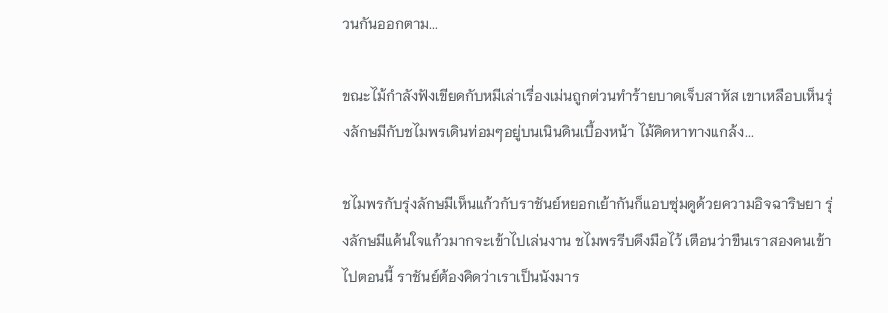วนกันออกตาม...

ขณะไม้กำลังฟังเขียดกับหมีเล่าเรื่องเม่นถูกต่วนทำร้ายบาดเจ็บสาหัส เขาเหลือบเห็นรุ่งลักษมีกับชไมพรเดินท่อมๆอยู่บนเนินดินเบื้องหน้า ไม้คิดหาทางแกล้ง...

ชไมพรกับรุ่งลักษมีเห็นแก้วกับราชันย์หยอกเย้ากันก็แอบซุ่มดูด้วยความอิจฉาริษยา รุ่งลักษมีแค้นใจแก้วมากจะเข้าไปเล่นงาน ชไมพรรีบดึงมือไว้ เตือนว่าขืนเราสองคนเข้าไปตอนนี้ ราชันย์ต้องคิดว่าเราเป็นนังมาร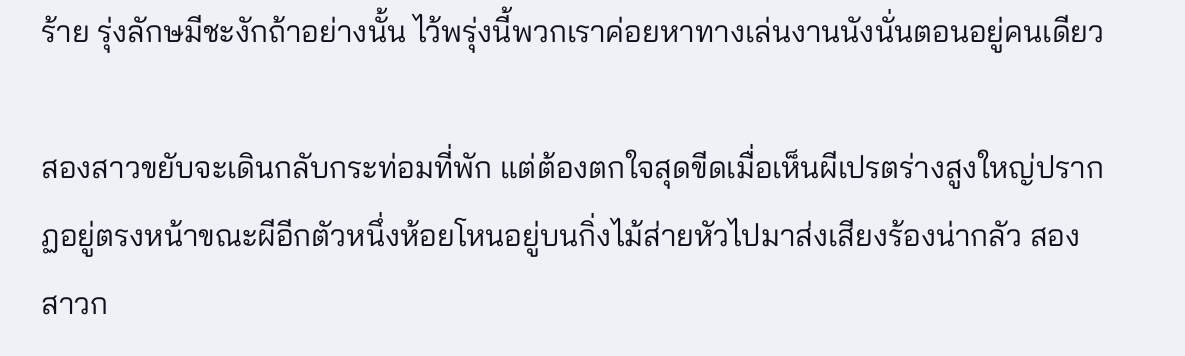ร้าย รุ่งลักษมีชะงักถ้าอย่างนั้น ไว้พรุ่งนี้พวกเราค่อยหาทางเล่นงานนังนั่นตอนอยู่คนเดียว

สองสาวขยับจะเดินกลับกระท่อมที่พัก แต่ต้องตกใจสุดขีดเมื่อเห็นผีเปรตร่างสูงใหญ่ปรากฏอยู่ตรงหน้าขณะผีอีกตัวหนึ่งห้อยโหนอยู่บนกิ่งไม้ส่ายหัวไปมาส่งเสียงร้องน่ากลัว สองสาวก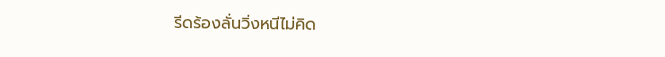รีดร้องลั่นวิ่งหนีไม่คิด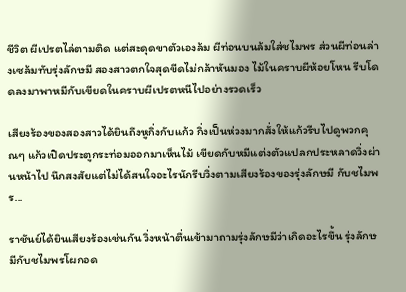ชีวิต ผีเปรตไล่ตามติด แต่สะดุดขาตัวเองล้ม ผีท่อนบนล้มใส่ชไมพร ส่วนผีท่อนล่างเซล้มทับรุ่งลักษมี สองสาวตกใจสุดขีดไม่กล้าหันมอง ไม้ในคราบผีห้อยโหน รีบโดดลงมาพาหมีกับเขียดในคราบผีเปรตหนีไปอย่างรวดเร็ว

เสียงร้องของสองสาวได้ยินถึงหูกิ่งกับแก้ว กิ่งเป็นห่วงมากสั่งให้แก้วรีบไปดูพวกคุณๆ แก้วเปิดประตูกระท่อมออกมาเห็นไม้ เขียดกับหมีแต่งตัวแปลกประหลาดวิ่งผ่านหน้าไป นึกสงสัยแต่ไม่ได้สนใจอะไรนักรีบวิ่งตามเสียงร้องของรุ่งลักษมี กับชไมพร...

ราชันย์ได้ยินเสียงร้องเช่นกัน วิ่งหน้าตื่นเข้ามาถามรุ่งลักษมีว่าเกิดอะไรขึ้น รุ่งลักษมีกับชไมพรโผกอด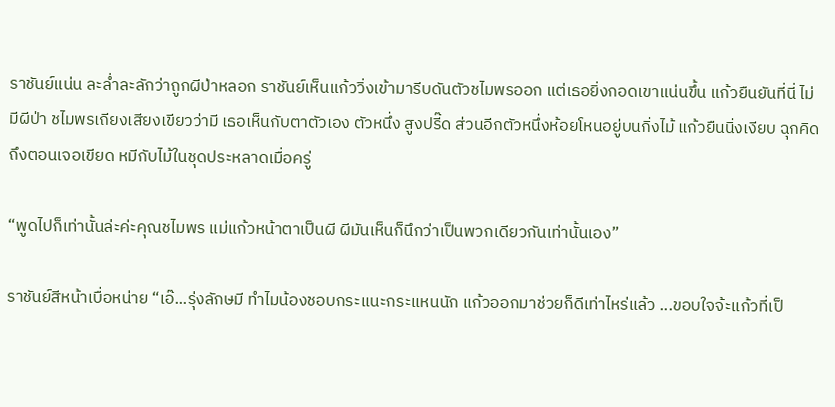ราชันย์แน่น ละล่ำละลักว่าถูกผีป่าหลอก ราชันย์เห็นแก้ววิ่งเข้ามารีบดันตัวชไมพรออก แต่เธอยิ่งกอดเขาแน่นขึ้น แก้วยืนยันที่นี่ ไม่มีผีป่า ชไมพรเถียงเสียงเขียวว่ามี เธอเห็นกับตาตัวเอง ตัวหนึ่ง สูงปรี๊ด ส่วนอีกตัวหนึ่งห้อยโหนอยู่บนกิ่งไม้ แก้วยืนนิ่งเงียบ ฉุกคิดถึงตอนเจอเขียด หมีกับไม้ในชุดประหลาดเมื่อครู่

“พูดไปก็เท่านั้นล่ะค่ะคุณชไมพร แม่แก้วหน้าตาเป็นผี ผีมันเห็นก็นึกว่าเป็นพวกเดียวกันเท่านั้นเอง”

ราชันย์สีหน้าเบื่อหน่าย “เอ๊...รุ่งลักษมี ทำไมน้องชอบกระแนะกระแหนนัก แก้วออกมาช่วยก็ดีเท่าไหร่แล้ว ...ขอบใจจ้ะแก้วที่เป็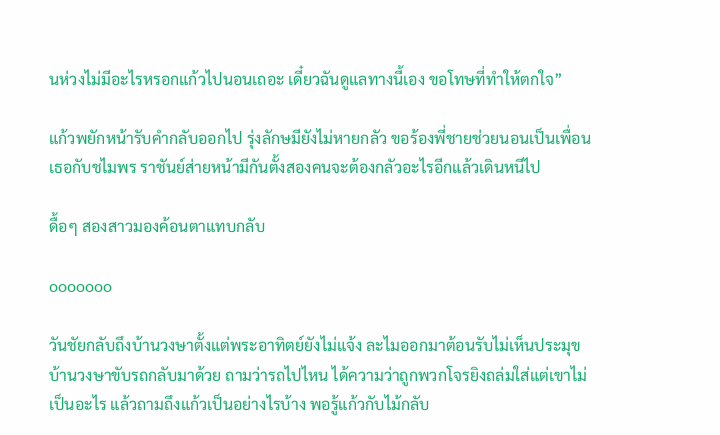นห่วงไม่มีอะไรหรอกแก้วไปนอนเถอะ เดี๋ยวฉันดูแลทางนี้เอง ขอโทษที่ทำให้ตกใจ”

แก้วพยักหน้ารับคำกลับออกไป รุ่งลักษมียังไม่หายกลัว ขอร้องพี่ชายช่วยนอนเป็นเพื่อนเธอกับชไมพร ราชันย์ส่ายหน้ามีกันตั้งสองคนจะต้องกลัวอะไรอีกแล้วเดินหนีไป

ดื้อๆ สองสาวมองค้อนตาแทบกลับ

ooooooo

วันชัยกลับถึงบ้านวงษาตั้งแต่พระอาทิตย์ยังไม่แจ้ง ละไมออกมาต้อนรับไม่เห็นประมุขบ้านวงษาขับรถกลับมาด้วย ถามว่ารถไปไหน ได้ความว่าถูกพวกโจรยิงถล่มใส่แต่เขาไม่เป็นอะไร แล้วถามถึงแก้วเป็นอย่างไรบ้าง พอรู้แก้วกับไม้กลับ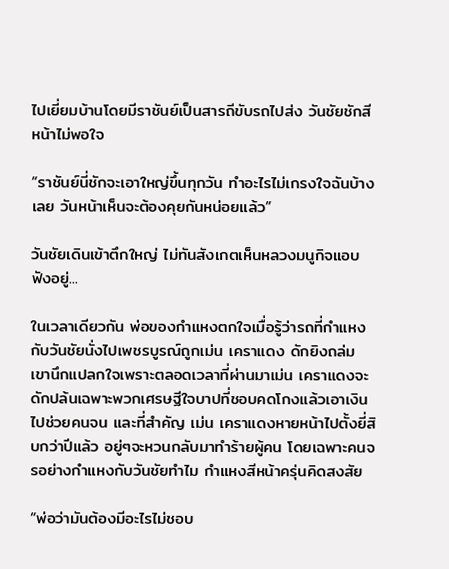ไปเยี่ยมบ้านโดยมีราชันย์เป็นสารถีขับรถไปส่ง วันชัยชักสีหน้าไม่พอใจ

“ราชันย์นี่ชักจะเอาใหญ่ขึ้นทุกวัน ทำอะไรไม่เกรงใจฉันบ้างเลย วันหน้าเห็นจะต้องคุยกันหน่อยแล้ว”

วันชัยเดินเข้าตึกใหญ่ ไม่ทันสังเกตเห็นหลวงมนูกิจแอบฟังอยู่...

ในเวลาเดียวกัน พ่อของกำแหงตกใจเมื่อรู้ว่ารถที่กำแหงกับวันชัยนั่งไปเพชรบูรณ์ถูกเม่น เคราแดง ดักยิงถล่ม เขานึกแปลกใจเพราะตลอดเวลาที่ผ่านมาเม่น เคราแดงจะดักปล้นเฉพาะพวกเศรษฐีใจบาปที่ชอบคดโกงแล้วเอาเงินไปช่วยคนจน และที่สำคัญ เม่น เคราแดงหายหน้าไปตั้งยี่สิบกว่าปีแล้ว อยู่ๆจะหวนกลับมาทำร้ายผู้คน โดยเฉพาะคนจรอย่างกำแหงกับวันชัยทำไม กำแหงสีหน้าครุ่นคิดสงสัย

“พ่อว่ามันต้องมีอะไรไม่ชอบ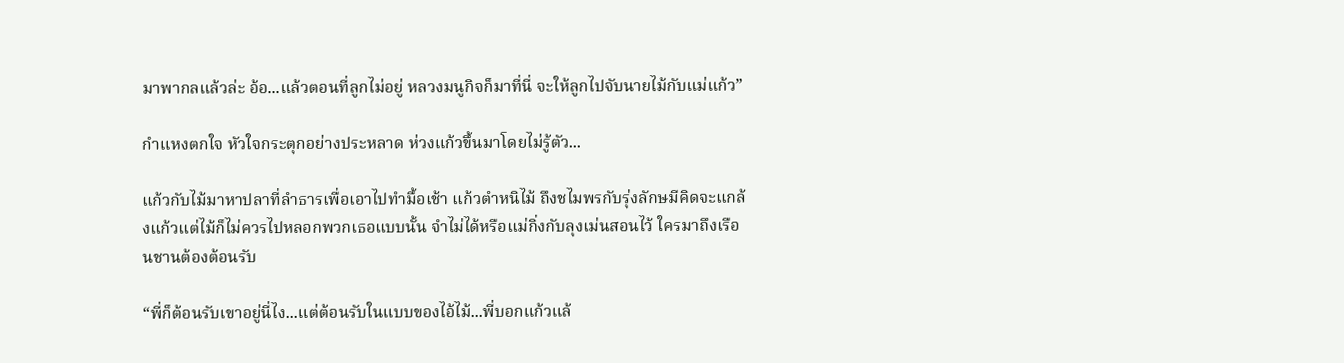มาพากลแล้วล่ะ อ้อ...แล้วตอนที่ลูกไม่อยู่ หลวงมนูกิจก็มาที่นี่ จะให้ลูกไปจับนายไม้กับแม่แก้ว”

กำแหงตกใจ หัวใจกระตุกอย่างประหลาด ห่วงแก้วขึ้นมาโดยไม่รู้ตัว...

แก้วกับไม้มาหาปลาที่ลำธารเพื่อเอาไปทำมื้อเช้า แก้วตำหนิไม้ ถึงชไมพรกับรุ่งลักษมีคิดจะแกล้งแก้วแต่ไม้ก็ไม่ควรไปหลอกพวกเธอแบบนั้น จำไม่ได้หรือแม่กิ่งกับลุงเม่นสอนไว้ ใครมาถึงเรือนชานต้องต้อนรับ

“พี่ก็ต้อนรับเขาอยู่นี่ไง...แต่ต้อนรับในแบบของไอ้ไม้...พี่บอกแก้วแล้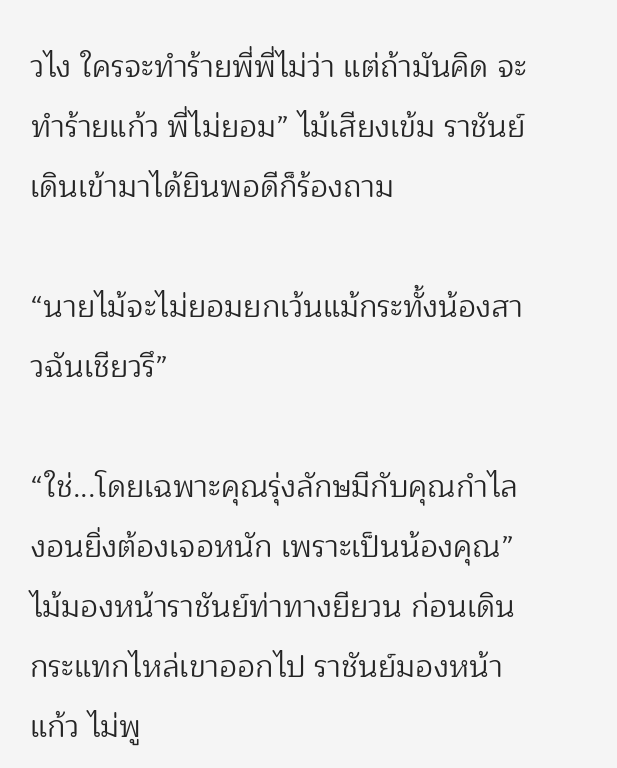วไง ใครจะทำร้ายพี่พี่ไม่ว่า แต่ถ้ามันคิด จะทำร้ายแก้ว พี่ไม่ยอม” ไม้เสียงเข้ม ราชันย์เดินเข้ามาได้ยินพอดีก็ร้องถาม

“นายไม้จะไม่ยอมยกเว้นแม้กระทั้งน้องสาวฉันเชียวรึ”

“ใช่...โดยเฉพาะคุณรุ่งลักษมีกับคุณกำไลงอนยิ่งต้องเจอหนัก เพราะเป็นน้องคุณ” ไม้มองหน้าราชันย์ท่าทางยียวน ก่อนเดินกระแทกไหล่เขาออกไป ราชันย์มองหน้าแก้ว ไม่พู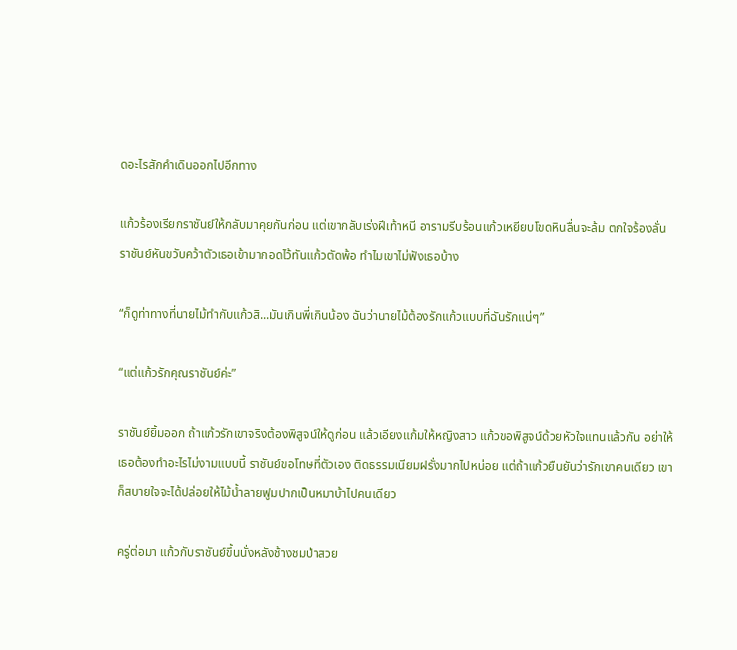ดอะไรสักคำเดินออกไปอีกทาง

แก้วร้องเรียกราชันย์ให้กลับมาคุยกันก่อน แต่เขากลับเร่งฝีเท้าหนี อารามรีบร้อนแก้วเหยียบโขดหินลื่นจะล้ม ตกใจร้องลั่น ราชันย์หันขวับคว้าตัวเธอเข้ามากอดไว้ทันแก้วตัดพ้อ ทำไมเขาไม่ฟังเธอบ้าง

“ก็ดูท่าทางที่นายไม้ทำกับแก้วสิ...มันเกินพี่เกินน้อง ฉันว่านายไม้ต้องรักแก้วแบบที่ฉันรักแน่ๆ”

“แต่แก้วรักคุณราชันย์ค่ะ”

ราชันย์ยิ้มออก ถ้าแก้วรักเขาจริงต้องพิสูจน์ให้ดูก่อน แล้วเอียงแก้มให้หญิงสาว แก้วขอพิสูจน์ด้วยหัวใจแทนแล้วกัน อย่าให้เธอต้องทำอะไรไม่งามแบบนี้ ราชันย์ขอโทษที่ตัวเอง ติดธรรมเนียมฝรั่งมากไปหน่อย แต่ถ้าแก้วยืนยันว่ารักเขาคนเดียว เขาก็สบายใจจะได้ปล่อยให้ไม้น้ำลายฟูมปากเป็นหมาบ้าไปคนเดียว

ครู่ต่อมา แก้วกับราชันย์ขึ้นนั่งหลังช้างชมป่าสวย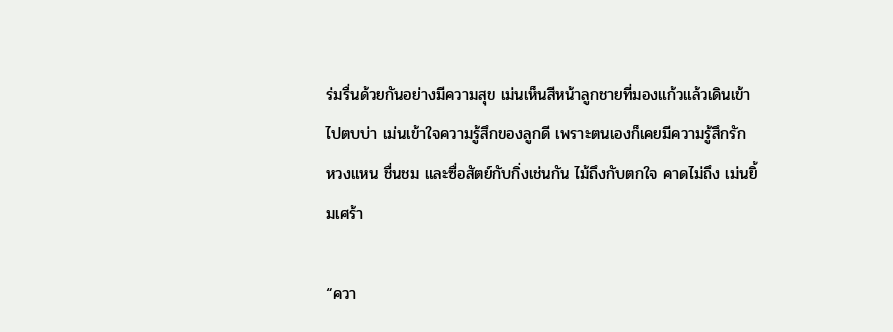ร่มรื่นด้วยกันอย่างมีความสุข เม่นเห็นสีหน้าลูกชายที่มองแก้วแล้วเดินเข้าไปตบบ่า เม่นเข้าใจความรู้สึกของลูกดี เพราะตนเองก็เคยมีความรู้สึกรัก หวงแหน ชื่นชม และซื่อสัตย์กับกิ่งเช่นกัน ไม้ถึงกับตกใจ คาดไม่ถึง เม่นยิ้มเศร้า

“ควา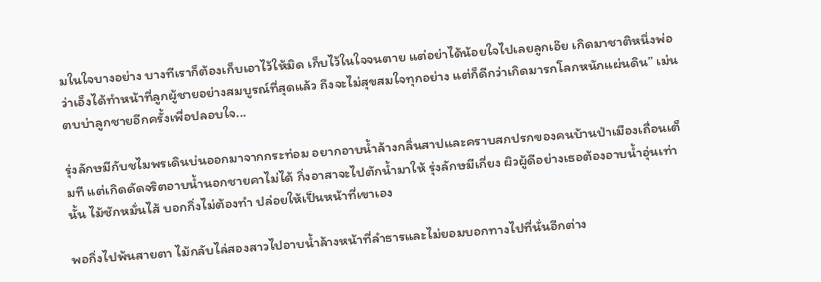มในใจบางอย่าง บางทีเราก็ต้องเก็บเอาไว้ให้มิด เก็บไว้ในใจจนตาย แต่อย่าได้น้อยใจไปเลยลูกเอ๊ย เกิดมาชาติหนึ่งพ่อว่าเอ็งได้ทำหน้าที่ลูกผู้ชายอย่างสมบูรณ์ที่สุดแล้ว ถึงจะไม่สุขสมใจทุกอย่าง แต่ก็ดีกว่าเกิดมารกโลกหนักแผ่นดิน” เม่นตบบ่าลูกชายอีกครั้งเพื่อปลอบใจ...

รุ่งลักษมีกับชไมพรเดินบ่นออกมาจากกระท่อม อยากอาบน้ำล้างกลิ่นสาปและคราบสกปรกของคนบ้านป่าเมืองเถื่อนเต็มที แต่เกิดดัดจริตอาบน้ำนอกชายคาไม่ได้ กิ่งอาสาจะไปตักน้ำมาให้ รุ่งลักษมีเกี่ยง ผิวผู้ดีอย่างเธอต้องอาบน้ำอุ่นเท่านั้น ไม้ชักหมั่นไส้ บอกกิ่งไม่ต้องทำ ปล่อยให้เป็นหน้าที่เขาเอง

พอกิ่งไปพ้นสายตา ไม้กลับไล่สองสาวไปอาบน้ำล้างหน้าที่ลำธารและไม่ยอมบอกทางไปที่นั่นอีกต่าง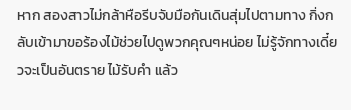หาก สองสาวไม่กล้าหือรีบจับมือกันเดินสุ่มไปตามทาง กิ่งกลับเข้ามาขอร้องไม้ช่วยไปดูพวกคุณๆหน่อย ไม่รู้จักทางเดี๋ยวจะเป็นอันตราย ไม้รับคำ แล้ว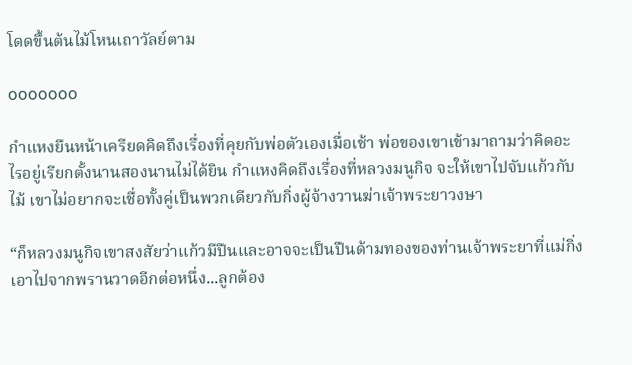โดดขึ้นต้นไม้โหนเถาวัลย์ตาม

ooooooo

กำแหงยืนหน้าเครียดคิดถึงเรื่องที่คุยกับพ่อตัวเองเมื่อเช้า พ่อของเขาเข้ามาถามว่าคิดอะไรอยู่เรียกตั้งนานสองนานไม่ได้ยิน กำแหงคิดถึงเรื่องที่หลวงมนูกิจ จะให้เขาไปจับแก้วกับไม้ เขาไม่อยากจะเชื่อทั้งคู่เป็นพวกเดียวกับกิ่งผู้จ้างวานฆ่าเจ้าพระยาวงษา

“ก็หลวงมนูกิจเขาสงสัยว่าแก้วมีปืนและอาจจะเป็นปืนด้ามทองของท่านเจ้าพระยาที่แม่กิ่งเอาไปจากพรานวาดอีกต่อหนึ่ง...ลูกต้อง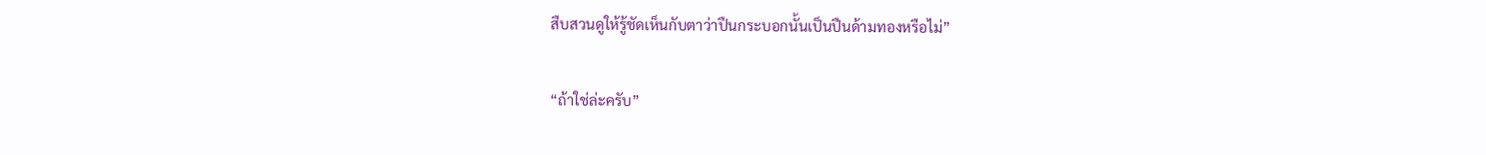สืบสวนดูให้รู้ชัดเห็นกับตาว่าปืนกระบอกนั้นเป็นปืนด้ามทองหรือไม่”

“ถ้าใช่ล่ะครับ”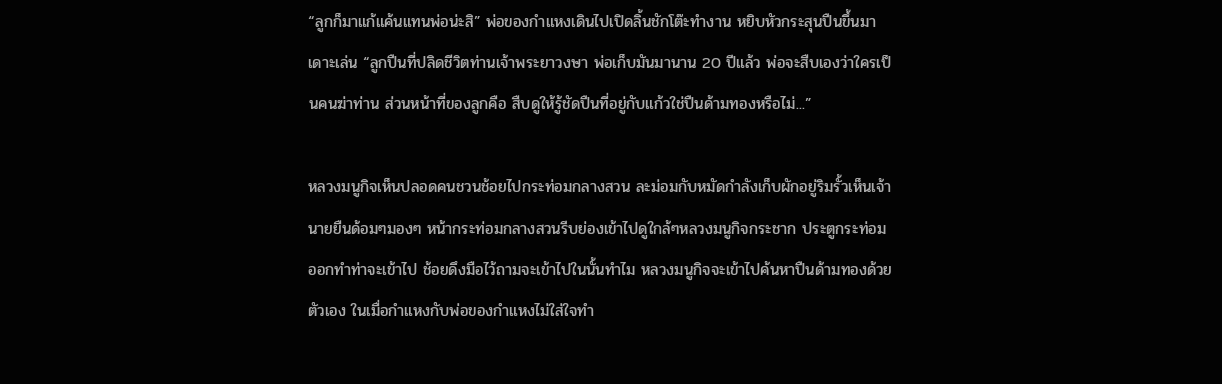“ลูกก็มาแก้แค้นแทนพ่อน่ะสิ” พ่อของกำแหงเดินไปเปิดลิ้นชักโต๊ะทำงาน หยิบหัวกระสุนปืนขึ้นมาเดาะเล่น “ลูกปืนที่ปลิดชีวิตท่านเจ้าพระยาวงษา พ่อเก็บมันมานาน 20 ปีแล้ว พ่อจะสืบเองว่าใครเป็นคนฆ่าท่าน ส่วนหน้าที่ของลูกคือ สืบดูให้รู้ชัดปืนที่อยู่กับแก้วใช่ปืนด้ามทองหรือไม่...”

หลวงมนูกิจเห็นปลอดคนชวนช้อยไปกระท่อมกลางสวน ละม่อมกับหมัดกำลังเก็บผักอยู่ริมรั้วเห็นเจ้านายยืนด้อมๆมองๆ หน้ากระท่อมกลางสวนรีบย่องเข้าไปดูใกล้ๆหลวงมนูกิจกระชาก ประตูกระท่อมออกทำท่าจะเข้าไป ช้อยดึงมือไว้ถามจะเข้าไปในนั้นทำไม หลวงมนูกิจจะเข้าไปค้นหาปืนด้ามทองด้วยตัวเอง ในเมื่อกำแหงกับพ่อของกำแหงไม่ใส่ใจทำ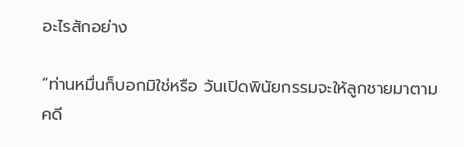อะไรสักอย่าง

“ท่านหมื่นก็บอกมิใช่หรือ วันเปิดพินัยกรรมจะให้ลูกชายมาตามคดี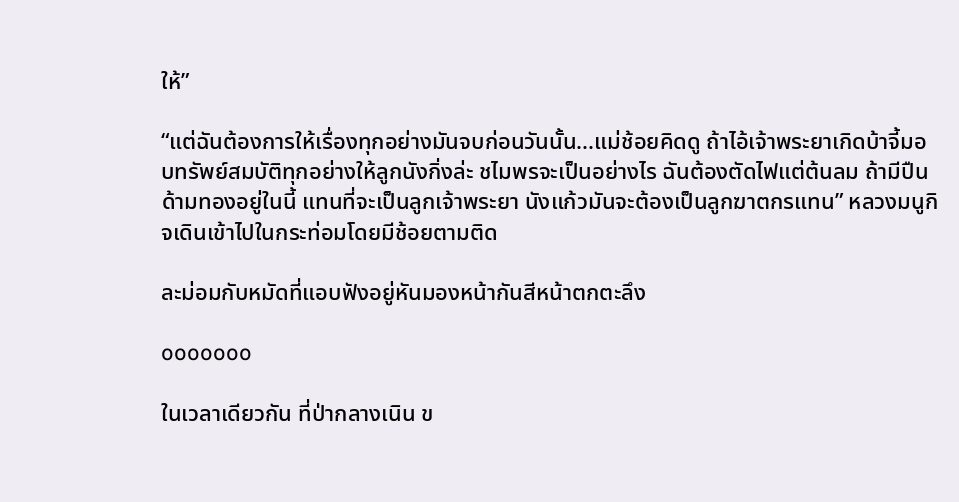ให้”

“แต่ฉันต้องการให้เรื่องทุกอย่างมันจบก่อนวันนั้น...แม่ช้อยคิดดู ถ้าไอ้เจ้าพระยาเกิดบ้าจี้มอบทรัพย์สมบัติทุกอย่างให้ลูกนังกิ่งล่ะ ชไมพรจะเป็นอย่างไร ฉันต้องตัดไฟแต่ต้นลม ถ้ามีปืนด้ามทองอยู่ในนี้ แทนที่จะเป็นลูกเจ้าพระยา นังแก้วมันจะต้องเป็นลูกฆาตกรแทน” หลวงมนูกิจเดินเข้าไปในกระท่อมโดยมีช้อยตามติด

ละม่อมกับหมัดที่แอบฟังอยู่หันมองหน้ากันสีหน้าตกตะลึง

ooooooo

ในเวลาเดียวกัน ที่ป่ากลางเนิน ข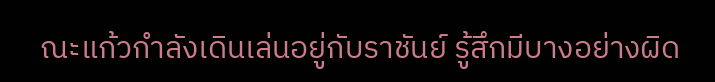ณะแก้วกำลังเดินเล่นอยู่กับราชันย์ รู้สึกมีบางอย่างผิด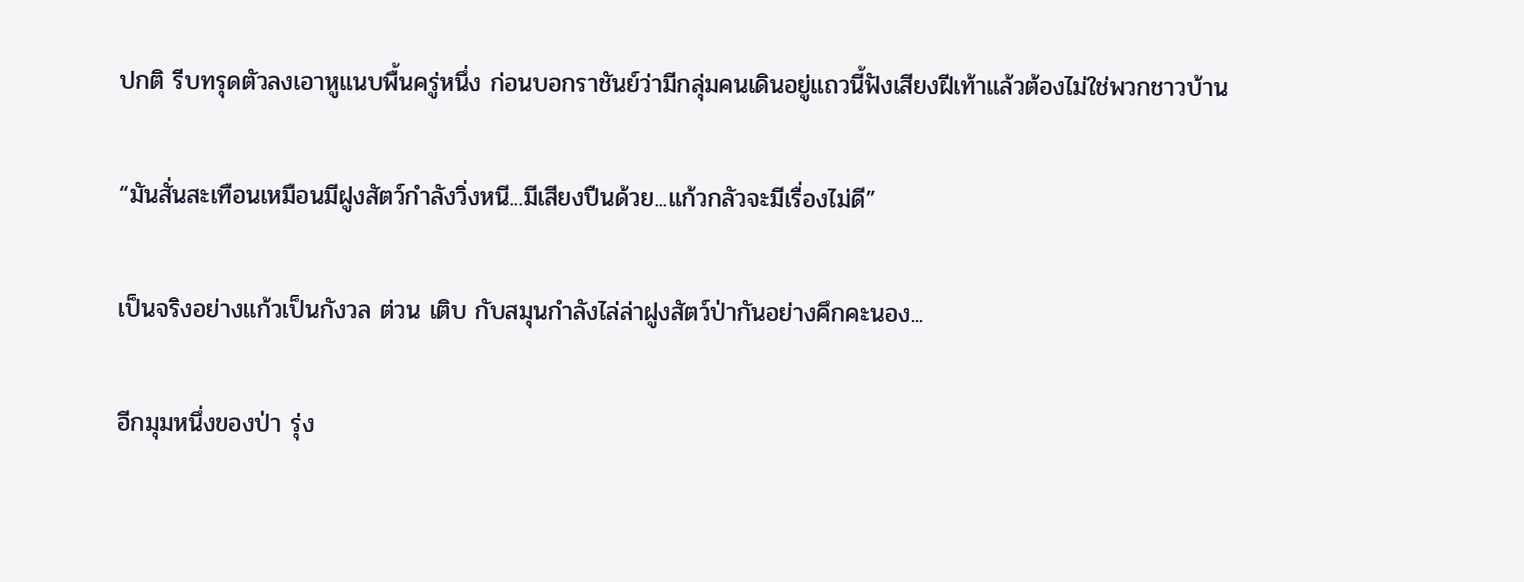ปกติ รีบทรุดตัวลงเอาหูแนบพื้นครู่หนึ่ง ก่อนบอกราชันย์ว่ามีกลุ่มคนเดินอยู่แถวนี้ฟังเสียงฝีเท้าแล้วต้องไม่ใช่พวกชาวบ้าน

“มันสั่นสะเทือนเหมือนมีฝูงสัตว์กำลังวิ่งหนี...มีเสียงปืนด้วย...แก้วกลัวจะมีเรื่องไม่ดี”

เป็นจริงอย่างแก้วเป็นกังวล ต่วน เติบ กับสมุนกำลังไล่ล่าฝูงสัตว์ป่ากันอย่างคึกคะนอง...

อีกมุมหนึ่งของป่า รุ่ง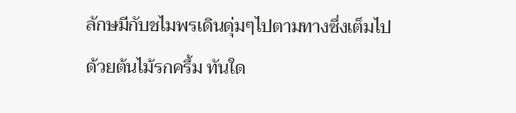ลักษมีกับชไมพรเดินดุ่มๆไปตามทางซึ่งเต็มไปด้วยต้นไม้รกครึ้ม ทันใด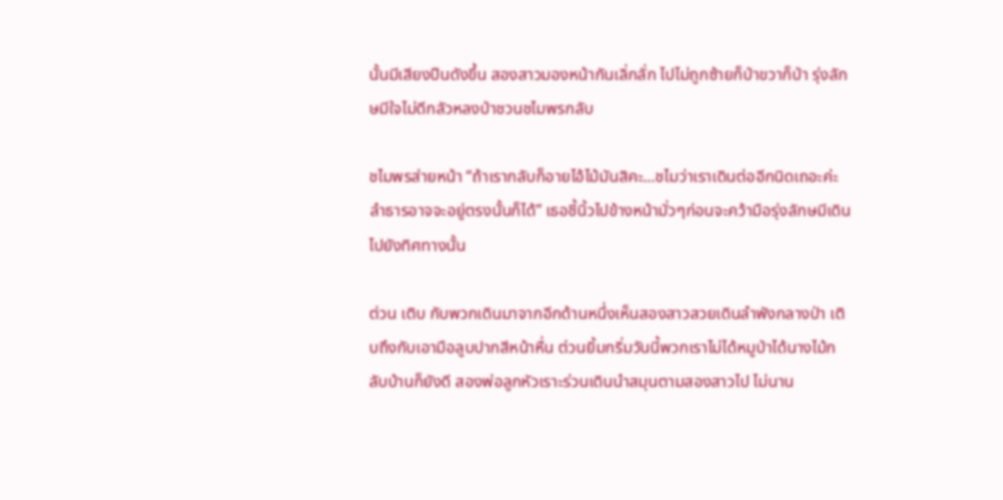นั้นมีเสียงปืนดังขึ้น สองสาวมองหน้ากันเลิ่กลั่ก ไปไม่ถูกซ้ายก็ป่าขวาก็ป่า รุ่งลักษมีใจไม่ดีกลัวหลงป่าชวนชไมพรกลับ

ชไมพรส่ายหน้า “ถ้าเรากลับก็อายไอ้ไม้มันสิคะ...ชไมว่าเราเดินต่ออีกนิดเถอะค่ะ ลำธารอาจจะอยู่ตรงนั้นก็ได้” เธอชี้นิ้วไปข้างหน้ามั่วๆก่อนจะคว้ามือรุ่งลักษมีเดินไปยังทิศทางนั้น

ต่วน เติบ กับพวกเดินมาจากอีกด้านหนึ่งเห็นสองสาวสวยเดินลำพังกลางป่า เติบถึงกับเอามือลูบปากสีหน้าหื่น ต่วนยิ้มกริ่มวันนี้พวกเราไม่ได้หมูป่าได้นางไม้กลับบ้านก็ยังดี สองพ่อลูกหัวเราะร่วนเดินนำสมุนตามสองสาวไป ไม่นาน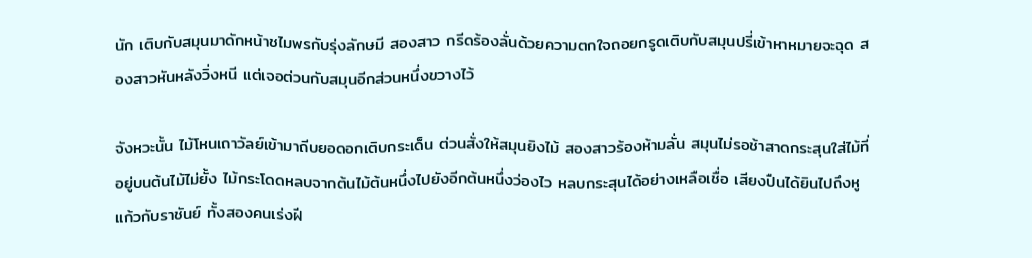นัก เติบกับสมุนมาดักหน้าชไมพรกับรุ่งลักษมี สองสาว กรีดร้องลั่นด้วยความตกใจถอยกรูดเติบกับสมุนปรี่เข้าหาหมายจะฉุด สองสาวหันหลังวิ่งหนี แต่เจอต่วนกับสมุนอีกส่วนหนึ่งขวางไว้

จังหวะนั้น ไม้โหนเถาวัลย์เข้ามาถีบยอดอกเติบกระเด็น ต่วนสั่งให้สมุนยิงไม้ สองสาวร้องห้ามลั่น สมุนไม่รอช้าสาดกระสุนใส่ไม้ที่อยู่บนต้นไม้ไม่ยั้ง ไม้กระโดดหลบจากต้นไม้ต้นหนึ่งไปยังอีกต้นหนึ่งว่องไว หลบกระสุนได้อย่างเหลือเชื่อ เสียงปืนได้ยินไปถึงหูแก้วกับราชันย์ ทั้งสองคนเร่งฝี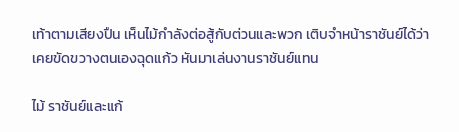เท้าตามเสียงปืน เห็นไม้กำลังต่อสู้กับต่วนและพวก เติบจำหน้าราชันย์ได้ว่าเคยขัดขวางตนเองฉุดแก้ว หันมาเล่นงานราชันย์แทน

ไม้ ราชันย์และแก้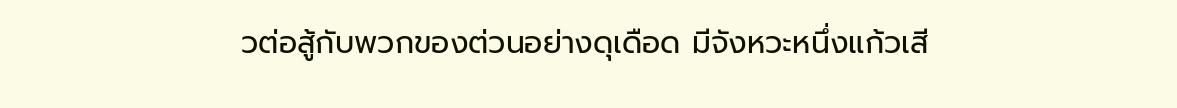วต่อสู้กับพวกของต่วนอย่างดุเดือด มีจังหวะหนึ่งแก้วเสี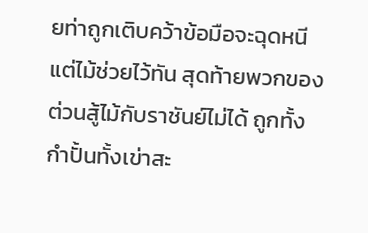ยท่าถูกเติบคว้าข้อมือจะฉุดหนีแต่ไม้ช่วยไว้ทัน สุดท้ายพวกของต่วนสู้ไม้กับราชันย์ไม่ได้ ถูกทั้งกำปั้นทั้งเข่าสะ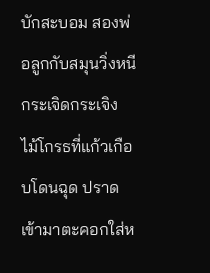บักสะบอม สองพ่อลูกกับสมุนวิ่งหนีกระเจิดกระเจิง ไม้โกรธที่แก้วเกือบโดนฉุด ปราดเข้ามาตะคอกใส่ห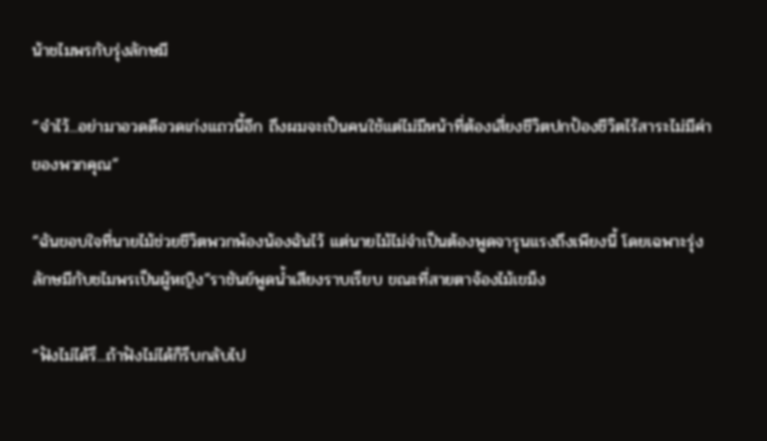น้าชไมพรกับรุ่งลักษมี

“จำไว้...อย่ามาอวดดีอวดเก่งแถวนี้อีก ถึงผมจะเป็นคนใช้แต่ไม่มีหน้าที่ต้องเสี่ยงชีวิตปกป้องชีวิตไร้สาระไม่มีค่าของพวกคุณ”

“ฉันขอบใจที่นายไม้ช่วยชีวิตพวกพ้องน้องฉันไว้ แต่นายไม้ไม่จำเป็นต้องพูดจารุนแรงถึงเพียงนี้ โดยเฉพาะรุ่งลักษมีกับชไมพรเป็นผู้หญิง”ราชันย์พูดน้ำเสียงราบเรียบ ขณะที่สายตาจ้องไม้เขม็ง

“ฟังไม่ได้รึ...ถ้าฟังไม่ได้ก็รีบกลับไป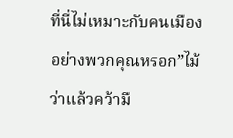ที่นี่ไม่เหมาะกับคนเมืองอย่างพวกคุณหรอก”ไม้ว่าแล้วคว้ามื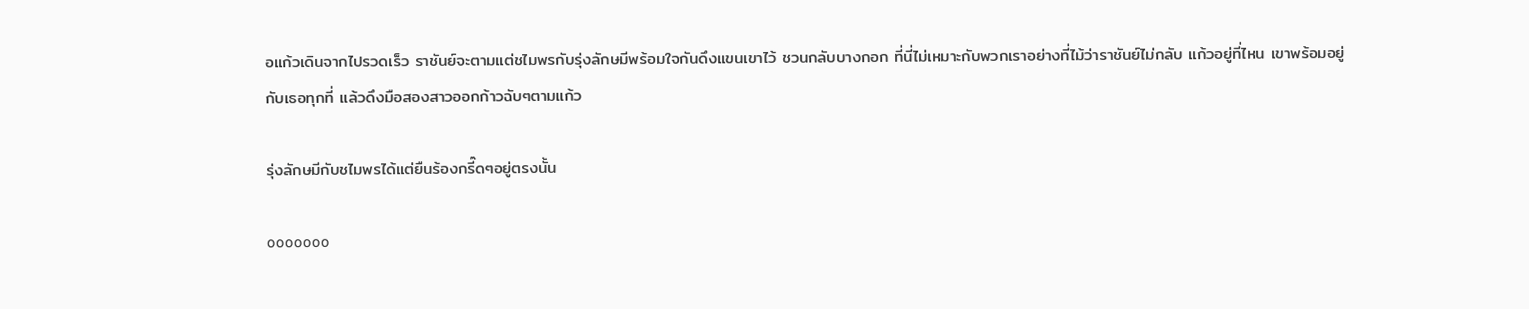อแก้วเดินจากไปรวดเร็ว ราชันย์จะตามแต่ชไมพรกับรุ่งลักษมีพร้อมใจกันดึงแขนเขาไว้ ชวนกลับบางกอก ที่นี่ไม่เหมาะกับพวกเราอย่างที่ไม้ว่าราชันย์ไม่กลับ แก้วอยู่ที่ไหน เขาพร้อมอยู่กับเธอทุกที่ แล้วดึงมือสองสาวออกก้าวฉับๆตามแก้ว

รุ่งลักษมีกับชไมพรได้แต่ยืนร้องกรี๊ดๆอยู่ตรงนั้น

ooooooo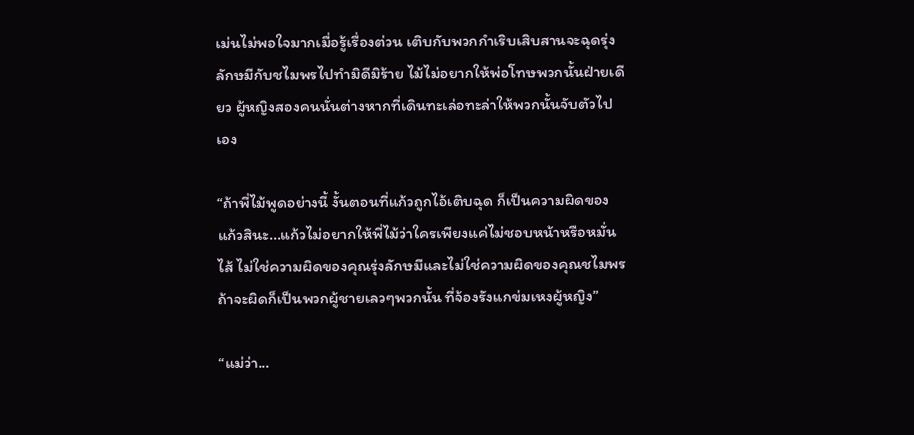เม่นไม่พอใจมากเมื่อรู้เรื่องต่วน เติบกับพวกกำเริบเสิบสานจะฉุดรุ่งลักษมีกับชไมพรไปทำมิดีมิร้าย ไม้ไม่อยากให้พ่อโทษพวกนั้นฝ่ายเดียว ผู้หญิงสองคนนั่นต่างหากที่เดินทะเล่อทะล่าให้พวกนั้นจับตัวไปเอง

“ถ้าพี่ไม้พูดอย่างนี้ งั้นตอนที่แก้วถูกไอ้เติบฉุด ก็เป็นความผิดของแก้วสินะ...แก้วไม่อยากให้พี่ไม้ว่าใครเพียงแค่ไม่ชอบหน้าหรือหมั่นไส้ ไม่ใช่ความผิดของคุณรุ่งลักษมีและไม่ใช่ความผิดของคุณชไมพร ถ้าจะผิดก็เป็นพวกผู้ชายเลวๆพวกนั้น ที่จ้องรังแกข่มเหงผู้หญิง”

“แม่ว่า...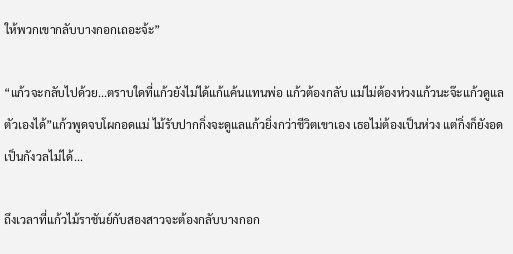ให้พวกเขากลับบางกอกเถอะจ้ะ”

“แก้วจะกลับไปด้วย...ตราบใดที่แก้วยังไม่ได้แก้แค้นแทนพ่อ แก้วต้องกลับ แม่ไม่ต้องห่วงแก้วนะจ๊ะแก้วดูแลตัวเองได้”แก้วพูดจบโผกอดแม่ ไม้รับปากกิ่งจะดูแลแก้วยิ่งกว่าชีวิตเขาเอง เธอไม่ต้องเป็นห่วง แต่กิ่งก็ยังอดเป็นกังวลไม่ได้...

ถึงเวลาที่แก้วไม้ราชันย์กับสองสาวจะต้องกลับบางกอก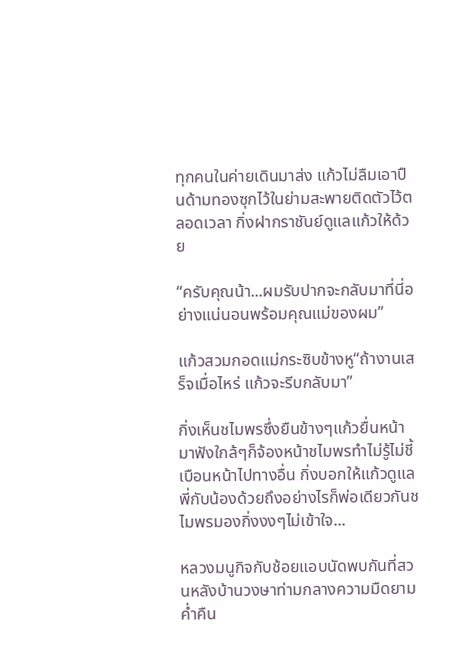ทุกคนในค่ายเดินมาส่ง แก้วไม่ลืมเอาปืนด้ามทองซุกไว้ในย่ามสะพายติดตัวไว้ตลอดเวลา กิ่งฝากราชันย์ดูแลแก้วให้ด้วย

“ครับคุณน้า...ผมรับปากจะกลับมาที่นี่อย่างแน่นอนพร้อมคุณแม่ของผม”

แก้วสวมกอดแม่กระซิบข้างหู“ถ้างานเสร็จเมื่อไหร่ แก้วจะรีบกลับมา”

กิ่งเห็นชไมพรซึ่งยืนข้างๆแก้วยื่นหน้ามาฟังใกล้ๆก็จ้องหน้าชไมพรทำไม่รู้ไม่ชี้เบือนหน้าไปทางอื่น กิ่งบอกให้แก้วดูแลพี่กับน้องด้วยถึงอย่างไรก็พ่อเดียวกันชไมพรมองกิ่งงงๆไม่เข้าใจ...

หลวงมนูกิจกับช้อยแอบนัดพบกันที่สวนหลังบ้านวงษาท่ามกลางความมืดยามค่ำคืน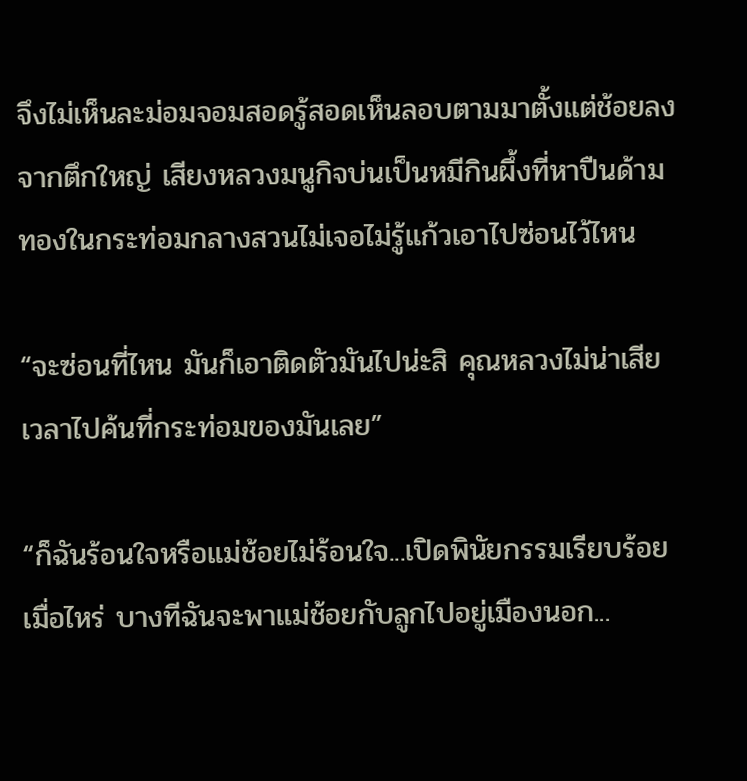จึงไม่เห็นละม่อมจอมสอดรู้สอดเห็นลอบตามมาตั้งแต่ช้อยลงจากตึกใหญ่ เสียงหลวงมนูกิจบ่นเป็นหมีกินผึ้งที่หาปืนด้ามทองในกระท่อมกลางสวนไม่เจอไม่รู้แก้วเอาไปซ่อนไว้ไหน

“จะซ่อนที่ไหน มันก็เอาติดตัวมันไปน่ะสิ คุณหลวงไม่น่าเสียเวลาไปค้นที่กระท่อมของมันเลย”

“ก็ฉันร้อนใจหรือแม่ช้อยไม่ร้อนใจ...เปิดพินัยกรรมเรียบร้อยเมื่อไหร่ บางทีฉันจะพาแม่ช้อยกับลูกไปอยู่เมืองนอก...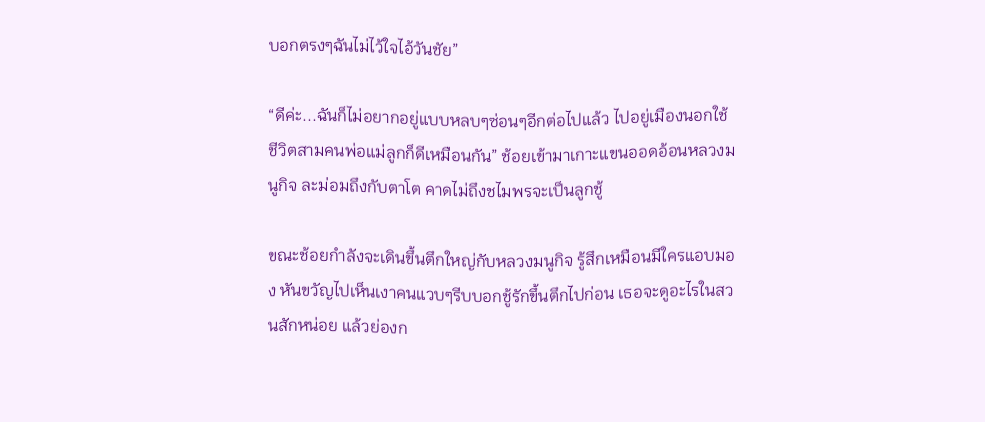บอกตรงๆฉันไม่ไว้ใจไอ้วันชัย”

“ดีค่ะ...ฉันก็ไม่อยากอยู่แบบหลบๆซ่อนๆอีกต่อไปแล้ว ไปอยู่เมืองนอกใช้ชีวิตสามคนพ่อแม่ลูกก็ดีเหมือนกัน” ช้อยเข้ามาเกาะแขนออดอ้อนหลวงมนูกิจ ละม่อมถึงกับตาโต คาดไม่ถึงชไมพรจะเป็นลูกชู้

ขณะช้อยกำลังจะเดินขึ้นตึกใหญ่กับหลวงมนูกิจ รู้สึกเหมือนมีใครแอบมอง หันขวัญไปเห็นเงาคนแวบๆรีบบอกชู้รักขึ้นตึกไปก่อน เธอจะดูอะไรในสวนสักหน่อย แล้วย่องก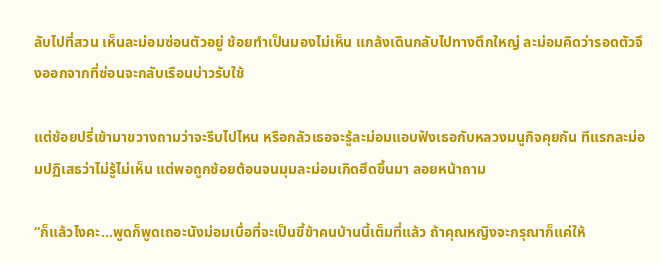ลับไปที่สวน เห็นละม่อมซ่อนตัวอยู่ ช้อยทำเป็นมองไม่เห็น แกล้งเดินกลับไปทางตึกใหญ่ ละม่อมคิดว่ารอดตัวจึงออกจากที่ซ่อนจะกลับเรือนบ่าวรับใช้

แต่ช้อยปรี่เข้ามาขวางถามว่าจะรีบไปไหน หรือกลัวเธอจะรู้ละม่อมแอบฟังเธอกับหลวงมนูกิจคุยกัน ทีแรกละม่อมปฏิเสธว่าไม่รู้ไม่เห็น แต่พอถูกช้อยต้อนจนมุมละม่อมเกิดฮึดขึ้นมา ลอยหน้าถาม

“ก็แล้วไงคะ...พูดก็พูดเถอะนังม่อมเบื่อที่จะเป็นขี้ข้าคนบ้านนี้เต็มที่แล้ว ถ้าคุณหญิงจะกรุณาก็แค่ให้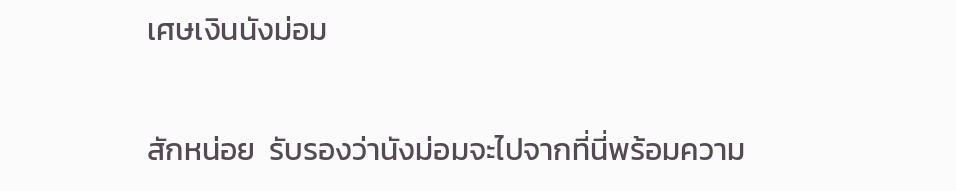เศษเงินนังม่อม

สักหน่อย  รับรองว่านังม่อมจะไปจากที่นี่พร้อมความ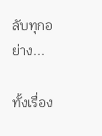ลับทุกอย่าง...

ทั้งเรื่อง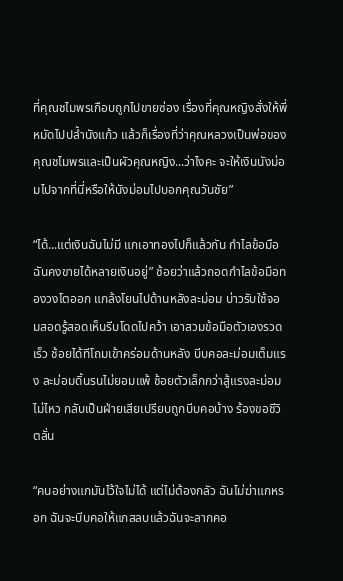ที่คุณชไมพรเกือบถูกไปขายซ่อง เรื่องที่คุณหญิงสั่งให้พี่หมัดไปปล้ำนังแก้ว แล้วก็เรื่องที่ว่าคุณหลวงเป็นพ่อของคุณชไมพรและเป็นผัวคุณหญิง...ว่าไงคะ จะให้เงินนังม่อมไปจากที่นี่หรือให้นังม่อมไปบอกคุณวันชัย”

“ได้...แต่เงินฉันไม่มี แกเอาทองไปก็แล้วกัน กำไลข้อมือฉันคงขายได้หลายเงินอยู่” ช้อยว่าแล้วถอดกำไลข้อมือทองวงโตออก แกล้งโยนไปด้านหลังละม่อม บ่าวรับใช้จอมสอดรู้สอดเห็นรีบโดดไปคว้า เอาสวมข้อมือตัวเองรวดเร็ว ช้อยได้ทีโถมเข้าคร่อมด้านหลัง บีบคอละม่อมเต็มแรง ละม่อมดิ้นรนไม่ยอมแพ้ ช้อยตัวเล็กกว่าสู้แรงละม่อมไม่ไหว กลับเป็นฝ่ายเสียเปรียบถูกบีบคอบ้าง ร้องขอชีวิตลั่น

“คนอย่างแกมันไว้ใจไม่ได้ แต่ไม่ต้องกลัว ฉันไม่ฆ่าแกหรอก ฉันจะบีบคอให้แกสลบแล้วฉันจะลากคอ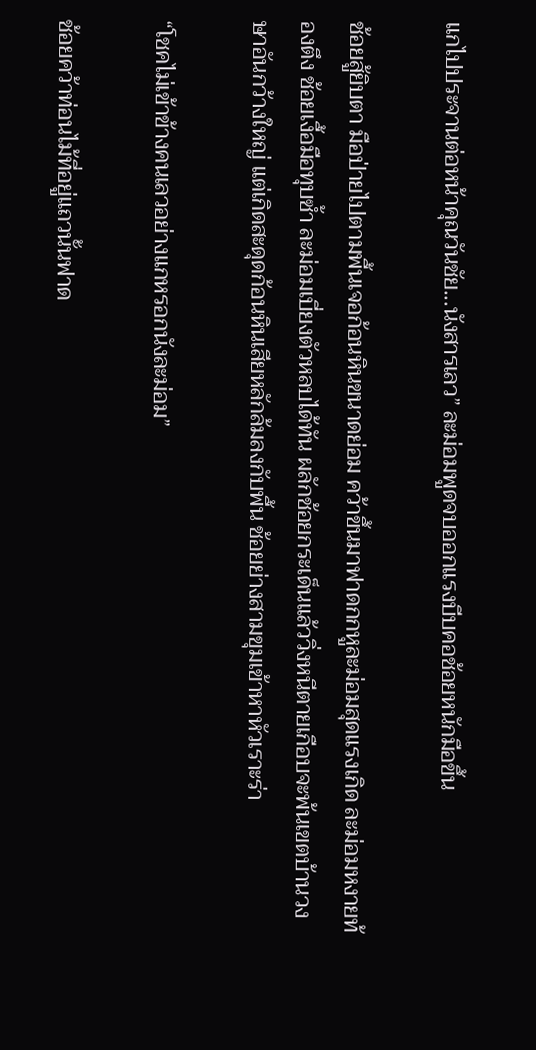แกไปประจานต่อหน้าคุณวันชัย...นังสารเลว” ละม่อมพูดจบออกแรงบีบคอช้อยหนักมือขึ้น

ช้อยสู้ยิบตา มือป่ายไปตามพื้นเจอก้อนหินขนาดย่อม คว้าขึ้นมาฟาดกกหูละม่อมสุดแรงเกิด ละม่อมหงายท้องตึง ช้อยเงื้อมือทุบซ้ำ ละม่อมเบี่ยงตัวหลบได้ทัน ผลักช้อยกระเด็นแล้ววิ่งหนีตายเกือบจะพ้นเขตบ้านวงษาอันกว้างใหญ่ แต่เกิดสะดุดก้อนหินเสียหลักล้มลงกับพื้น ช้อยย่างสามขุมเข้าหาหัวเราะร่า

“โชคไม่เข้าข้างคนเลวอย่างแกหรอกนังละม่อม”

ช้อยคว้าท่อนไม้ที่อยู่แถวนั้นฟาด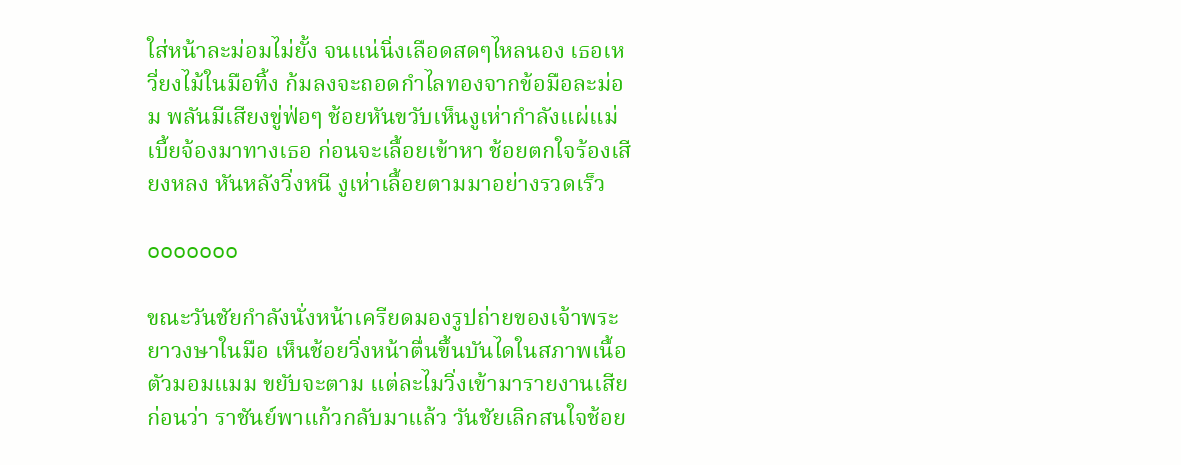ใส่หน้าละม่อมไม่ยั้ง จนแน่นิ่งเลือดสดๆไหลนอง เธอเหวี่ยงไม้ในมือทิ้ง ก้มลงจะถอดกำไลทองจากข้อมือละม่อม พลันมีเสียงขู่ฟ่อๆ ช้อยหันขวับเห็นงูเห่ากำลังแผ่แม่เบี้ยจ้องมาทางเธอ ก่อนจะเลื้อยเข้าหา ช้อยตกใจร้องเสียงหลง หันหลังวิ่งหนี งูเห่าเลื้อยตามมาอย่างรวดเร็ว

ooooooo

ขณะวันชัยกำลังนั่งหน้าเครียดมองรูปถ่ายของเจ้าพระยาวงษาในมือ เห็นช้อยวิ่งหน้าตื่นขึ้นบันไดในสภาพเนื้อตัวมอมแมม ขยับจะตาม แต่ละไมวิ่งเข้ามารายงานเสียก่อนว่า ราชันย์พาแก้วกลับมาแล้ว วันชัยเลิกสนใจช้อย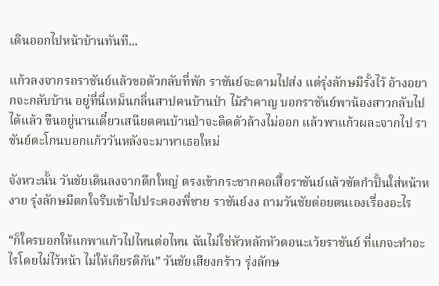เดินออกไปหน้าบ้านทันที...

แก้วลงจากรถราชันย์แล้วขอตัวกลับที่พัก ราชันย์จะตามไปส่ง แต่รุ่งลักษมีรั้งไว้ อ้างอยากจะกลับบ้าน อยู่ที่นี่เหม็นกลิ่นสาปคนบ้านป่า ไม้รำคาญ บอกราชันย์พาน้องสาวกลับไปได้แล้ว ขืนอยู่นานเดี๋ยวเสนียดคนบ้านป่าจะติดตัวล้างไม่ออก แล้วพาแก้วผละจากไป ราชันย์ตะโกนบอกแก้ววันหลังจะมาหาเธอใหม่

จังหวะนั้น วันชัยเดินลงจากตึกใหญ่ ตรงเข้ากระชากคอเสื้อราชันย์แล้วซัดกำปั้นใส่หน้าหงาย รุ่งลักษมีตกใจรีบเข้าไปประคองพี่ชาย ราชันย์งง ถามวันชัยต่อยตนเองเรื่องอะไร

“ก็ใครบอกให้แกพาแก้วไปไหนต่อไหน ฉันไม่ใช่หัวหลักหัวตอนะเว้ยราชันย์ ที่แกจะทำอะไรโดยไม่ไว้หน้า ไม่ให้เกียรติกัน” วันชัยเสียงกร้าว รุ่งลักษ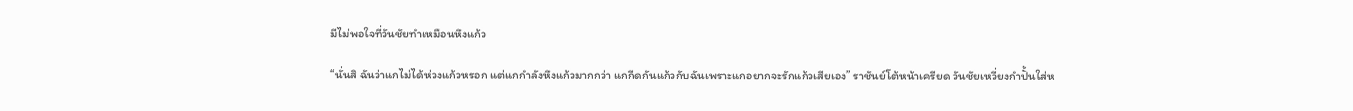มีไม่พอใจที่วันชัยทำเหมือนหึงแก้ว

“นั่นสิ ฉันว่าแกไม่ได้ห่วงแก้วหรอก แต่แกกำลังหึงแก้วมากกว่า แกกีดกันแก้วกับฉันเพราะแกอยากจะรักแก้วเสียเอง” ราชันย์โต้หน้าเครียด วันชัยเหวี่ยงกำปั้นใส่ห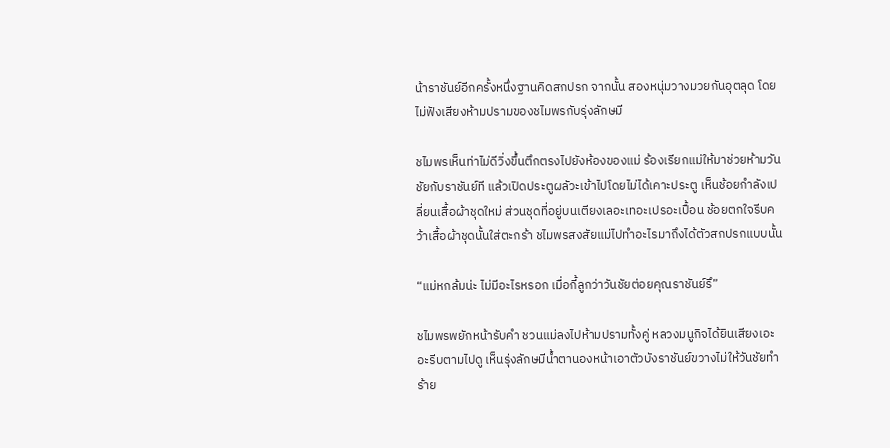น้าราชันย์อีกครั้งหนึ่งฐานคิดสกปรก จากนั้น สองหนุ่มวางมวยกันอุตลุด โดยไม่ฟังเสียงห้ามปรามของชไมพรกับรุ่งลักษมี

ชไมพรเห็นท่าไม่ดีวิ่งขึ้นตึกตรงไปยังห้องของแม่ ร้องเรียกแม่ให้มาช่วยห้ามวันชัยกับราชันย์ที แล้วเปิดประตูผลัวะเข้าไปโดยไม่ได้เคาะประตู เห็นช้อยกำลังเปลี่ยนเสื้อผ้าชุดใหม่ ส่วนชุดที่อยู่บนเตียงเลอะเทอะเปรอะเปื้อน ช้อยตกใจรีบคว้าเสื้อผ้าชุดนั้นใส่ตะกร้า ชไมพรสงสัยแม่ไปทำอะไรมาถึงได้ตัวสกปรกแบบนั้น

“แม่หกล้มน่ะ ไม่มีอะไรหรอก เมื่อกี้ลูกว่าวันชัยต่อยคุณราชันย์รึ”

ชไมพรพยักหน้ารับคำ ชวนแม่ลงไปห้ามปรามทั้งคู่ หลวงมนูกิจได้ยินเสียงเอะอะรีบตามไปดู เห็นรุ่งลักษมีน้ำตานองหน้าเอาตัวบังราชันย์ขวางไม่ให้วันชัยทำร้าย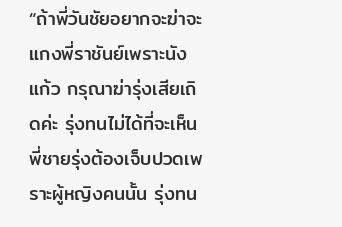“ถ้าพี่วันชัยอยากจะฆ่าจะแกงพี่ราชันย์เพราะนังแก้ว กรุณาฆ่ารุ่งเสียเถิดค่ะ รุ่งทนไม่ได้ที่จะเห็นพี่ชายรุ่งต้องเจ็บปวดเพราะผู้หญิงคนนั้น รุ่งทน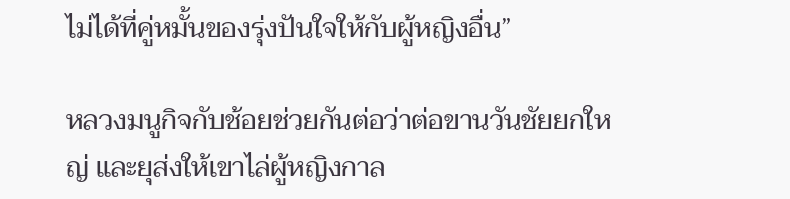ไม่ได้ที่คู่หมั้นของรุ่งปันใจให้กับผู้หญิงอื่น”

หลวงมนูกิจกับช้อยช่วยกันต่อว่าต่อขานวันชัยยกใหญ่ และยุส่งให้เขาไล่ผู้หญิงกาล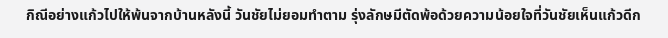กิณีอย่างแก้วไปให้พ้นจากบ้านหลังนี้ วันชัยไม่ยอมทำตาม รุ่งลักษมีตัดพ้อด้วยความน้อยใจที่วันชัยเห็นแก้วดีก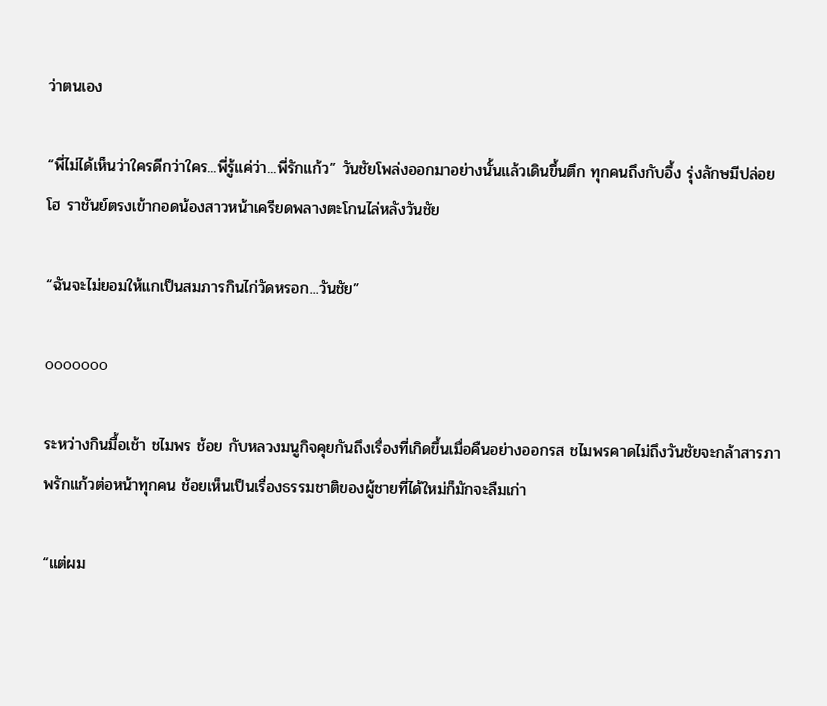ว่าตนเอง

“พี่ไม่ได้เห็นว่าใครดีกว่าใคร...พี่รู้แค่ว่า...พี่รักแก้ว” วันชัยโพล่งออกมาอย่างนั้นแล้วเดินขึ้นตึก ทุกคนถึงกับอึ้ง รุ่งลักษมีปล่อยโฮ ราชันย์ตรงเข้ากอดน้องสาวหน้าเครียดพลางตะโกนไล่หลังวันชัย

“ฉันจะไม่ยอมให้แกเป็นสมภารกินไก่วัดหรอก...วันชัย”

ooooooo

ระหว่างกินมื้อเช้า ชไมพร ช้อย กับหลวงมนูกิจคุยกันถึงเรื่องที่เกิดขึ้นเมื่อคืนอย่างออกรส ชไมพรคาดไม่ถึงวันชัยจะกล้าสารภาพรักแก้วต่อหน้าทุกคน ช้อยเห็นเป็นเรื่องธรรมชาติของผู้ชายที่ได้ใหม่ก็มักจะลืมเก่า

“แต่ผม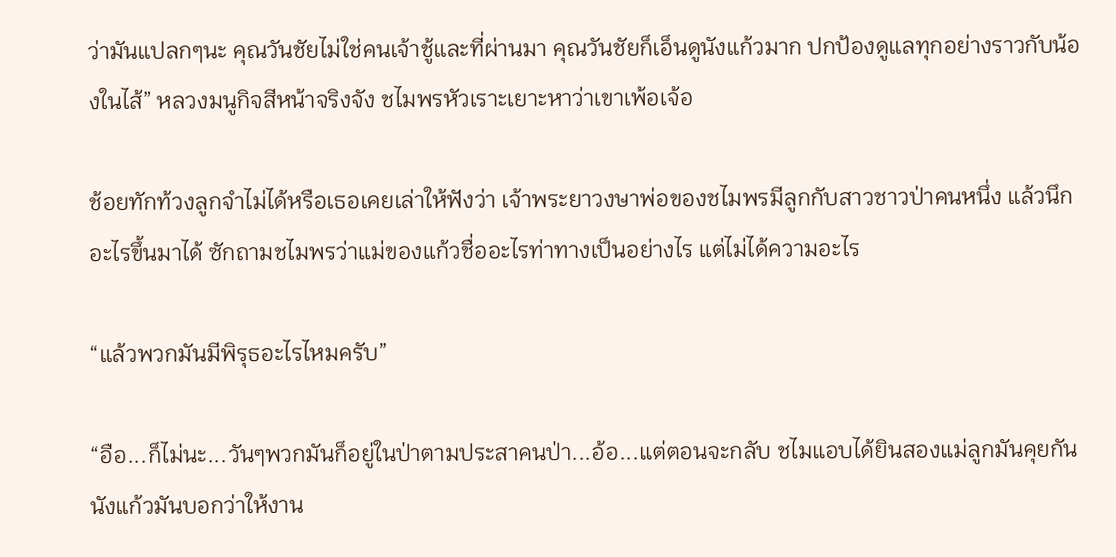ว่ามันแปลกๆนะ คุณวันชัยไม่ใช่คนเจ้าชู้และที่ผ่านมา คุณวันชัยก็เอ็นดูนังแก้วมาก ปกป้องดูแลทุกอย่างราวกับน้องในไส้” หลวงมนูกิจสีหน้าจริงจัง ชไมพรหัวเราะเยาะหาว่าเขาเพ้อเจ้อ

ช้อยทักท้วงลูกจำไม่ได้หรือเธอเคยเล่าให้ฟังว่า เจ้าพระยาวงษาพ่อของชไมพรมีลูกกับสาวชาวป่าคนหนึ่ง แล้วนึกอะไรขึ้นมาได้ ซักถามชไมพรว่าแม่ของแก้วชื่ออะไรท่าทางเป็นอย่างไร แต่ไม่ได้ความอะไร

“แล้วพวกมันมีพิรุธอะไรไหมครับ”

“อือ...ก็ไม่นะ...วันๆพวกมันก็อยู่ในป่าตามประสาคนป่า...อ้อ...แต่ตอนจะกลับ ชไมแอบได้ยินสองแม่ลูกมันคุยกัน นังแก้วมันบอกว่าให้งาน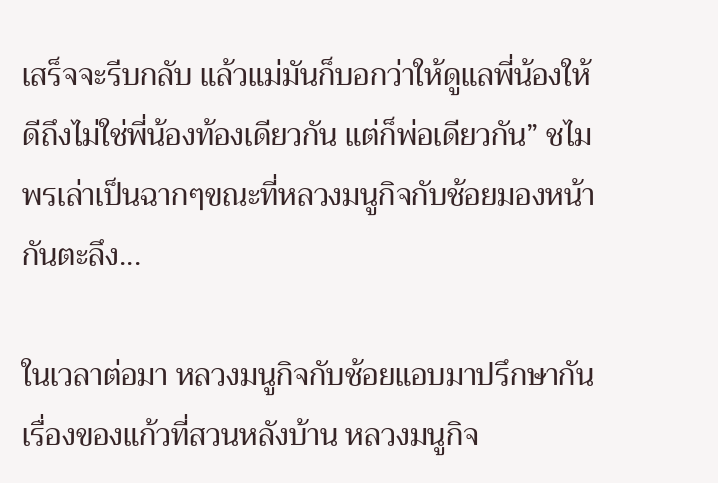เสร็จจะรีบกลับ แล้วแม่มันก็บอกว่าให้ดูแลพี่น้องให้ดีถึงไม่ใช่พี่น้องท้องเดียวกัน แต่ก็พ่อเดียวกัน” ชไมพรเล่าเป็นฉากๆขณะที่หลวงมนูกิจกับช้อยมองหน้ากันตะลึง...

ในเวลาต่อมา หลวงมนูกิจกับช้อยแอบมาปรึกษากันเรื่องของแก้วที่สวนหลังบ้าน หลวงมนูกิจ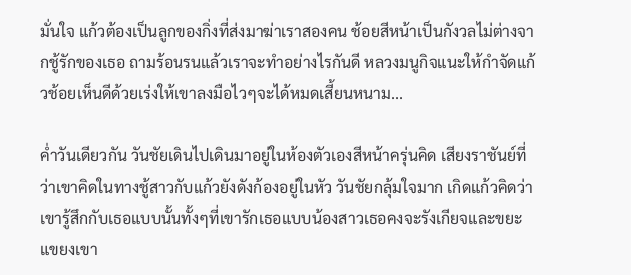มั่นใจ แก้วต้องเป็นลูกของกิ่งที่ส่งมาฆ่าเราสองคน ช้อยสีหน้าเป็นกังวลไม่ต่างจากชู้รักของเธอ ถามร้อนรนแล้วเราจะทำอย่างไรกันดี หลวงมนูกิจแนะให้กำจัดแก้วช้อยเห็นดีด้วยเร่งให้เขาลงมือไวๆจะได้หมดเสี้ยนหนาม...

ค่ำวันเดียวกัน วันชัยเดินไปเดินมาอยู่ในห้องตัวเองสีหน้าครุ่นคิด เสียงราชันย์ที่ว่าเขาคิดในทางชู้สาวกับแก้วยังดังก้องอยู่ในหัว วันชัยกลุ้มใจมาก เกิดแก้วคิดว่าเขารู้สึกกับเธอแบบนั้นทั้งๆที่เขารักเธอแบบน้องสาวเธอคงจะรังเกียจและขยะแขยงเขา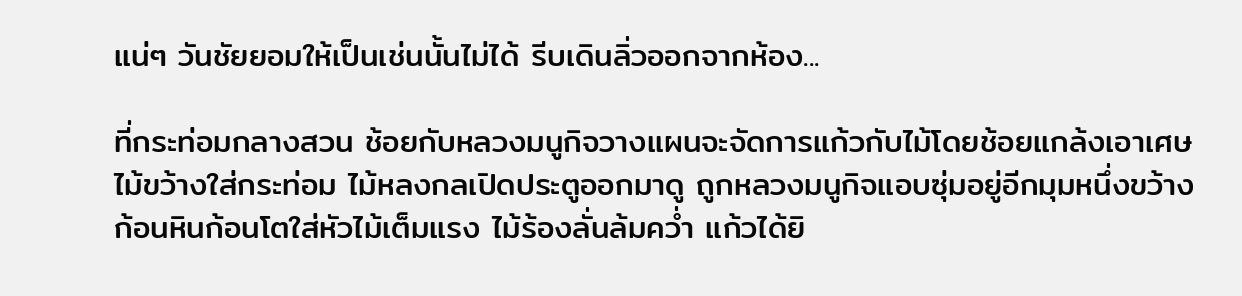แน่ๆ วันชัยยอมให้เป็นเช่นนั้นไม่ได้ รีบเดินลิ่วออกจากห้อง...

ที่กระท่อมกลางสวน ช้อยกับหลวงมนูกิจวางแผนจะจัดการแก้วกับไม้โดยช้อยแกล้งเอาเศษไม้ขว้างใส่กระท่อม ไม้หลงกลเปิดประตูออกมาดู ถูกหลวงมนูกิจแอบซุ่มอยู่อีกมุมหนึ่งขว้างก้อนหินก้อนโตใส่หัวไม้เต็มแรง ไม้ร้องลั่นล้มคว่ำ แก้วได้ยิ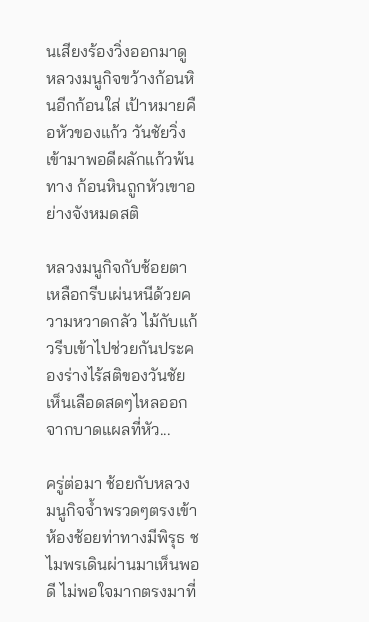นเสียงร้องวิ่งออกมาดู หลวงมนูกิจขว้างก้อนหินอีกก้อนใส่ เป้าหมายคือหัวของแก้ว วันชัยวิ่งเข้ามาพอดีผลักแก้วพ้นทาง ก้อนหินถูกหัวเขาอย่างจังหมดสติ

หลวงมนูกิจกับช้อยตาเหลือกรีบเผ่นหนีด้วยความหวาดกลัว ไม้กับแก้วรีบเข้าไปช่วยกันประคองร่างไร้สติของวันชัย เห็นเลือดสดๆไหลออกจากบาดแผลที่หัว...

ครู่ต่อมา ช้อยกับหลวงมนูกิจจ้ำพรวดๆตรงเข้าห้องช้อยท่าทางมีพิรุธ ชไมพรเดินผ่านมาเห็นพอดี ไม่พอใจมากตรงมาที่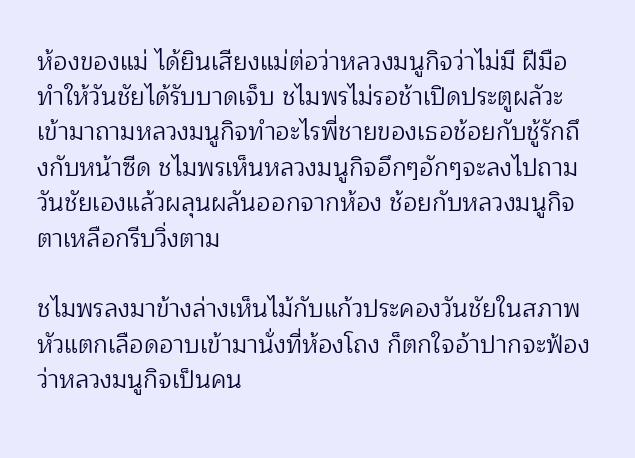ห้องของแม่ ได้ยินเสียงแม่ต่อว่าหลวงมนูกิจว่าไม่มี ฝีมือทำให้วันชัยได้รับบาดเจ็บ ชไมพรไม่รอช้าเปิดประตูผลัวะเข้ามาถามหลวงมนูกิจทำอะไรพี่ชายของเธอช้อยกับชู้รักถึงกับหน้าซีด ชไมพรเห็นหลวงมนูกิจอึกๆอักๆจะลงไปถามวันชัยเองแล้วผลุนผลันออกจากห้อง ช้อยกับหลวงมนูกิจตาเหลือกรีบวิ่งตาม

ชไมพรลงมาข้างล่างเห็นไม้กับแก้วประคองวันชัยในสภาพหัวแตกเลือดอาบเข้ามานั่งที่ห้องโถง ก็ตกใจอ้าปากจะฟ้องว่าหลวงมนูกิจเป็นคน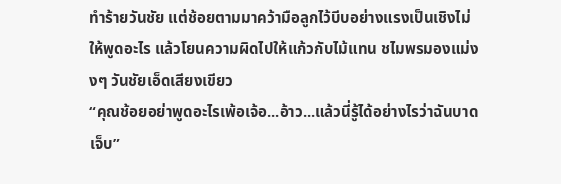ทำร้ายวันชัย แต่ช้อยตามมาคว้ามือลูกไว้บีบอย่างแรงเป็นเชิงไม่ให้พูดอะไร แล้วโยนความผิดไปให้แก้วกับไม้แทน ชไมพรมองแม่งงๆ วันชัยเอ็ดเสียงเขียว
“คุณช้อยอย่าพูดอะไรเพ้อเจ้อ...อ้าว...แล้วนี่รู้ได้อย่างไรว่าฉันบาดเจ็บ”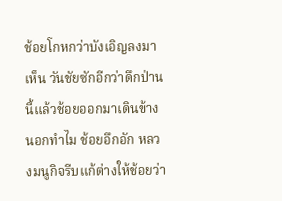ช้อยโกหกว่าบังเอิญลงมาเห็น วันชัยซักอีกว่าดึกป่านนี้แล้วช้อยออกมาเดินข้างนอกทำไม ช้อยอึกอัก หลวงมนูกิจรีบแก้ต่างให้ช้อยว่า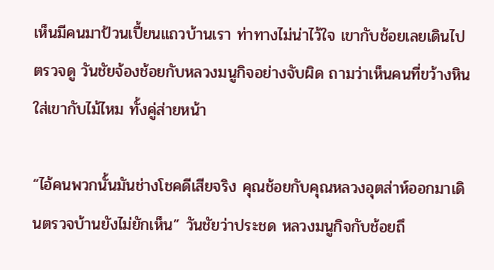เห็นมีคนมาป้วนเปี้ยนแถวบ้านเรา ท่าทางไม่น่าไว้ใจ เขากับช้อยเลยเดินไปตรวจดู วันชัยจ้องช้อยกับหลวงมนูกิจอย่างจับผิด ถามว่าเห็นคนที่ขว้างหินใส่เขากับไม้ไหม ทั้งคู่ส่ายหน้า

“ไอ้คนพวกนั้นมันช่างโชคดีเสียจริง คุณช้อยกับคุณหลวงอุตส่าห์ออกมาเดินตรวจบ้านยังไม่ยักเห็น” วันชัยว่าประชด หลวงมนูกิจกับช้อยถึ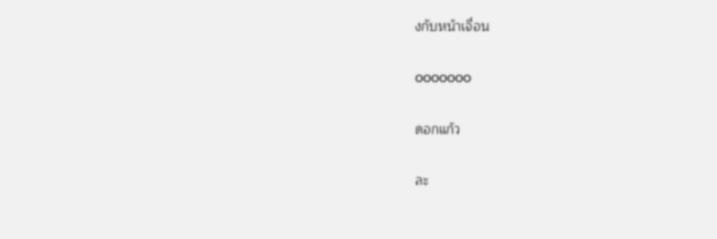งกับหน้าเจื่อน

ooooooo

ดอกแก้ว

ละ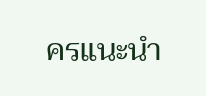ครแนะนำ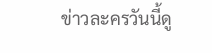ข่าวละครวันนี้ดู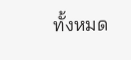ทั้งหมด